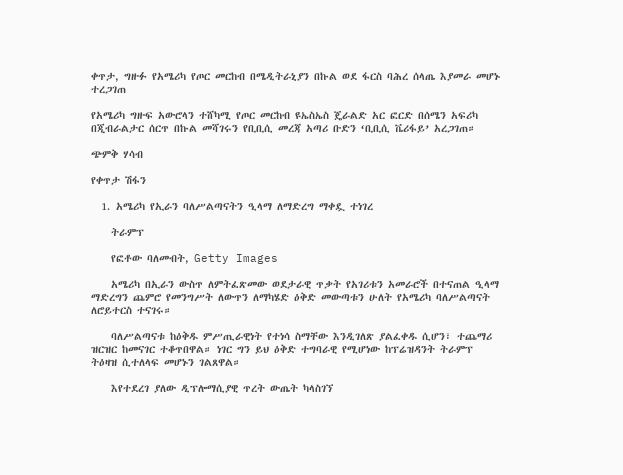ቀጥታ, ግዙፉ የአሜሪካ የጦር መርከብ በሜዲትራኒያን በኩል ወደ ፋርስ ባሕረ ሰላጤ እያመራ መሆኑ ተረጋገጠ

የአሜሪካ ግዙፍ አውሮላን ተሸካሚ የጦር መርከብ ዩኤስኤስ ጄራልድ አር ፎርድ በሰሜን አፍሪካ በጂብራልታር ሰርጥ በኩል መሻገሩን የቢቢሲ መረጃ አጣሪ ቡድን ‘ቢቢሲ ቬሪፋይ’ አረጋገጠ።

ጭምቅ ሃሳብ

የቀጥታ ሽፋን

  1. አሜሪካ የኢራን ባለሥልጣናትን ዒላማ ለማድረግ ማቀዷ ተነገረ

    ትራምፕ

    የፎቶው ባለመብት, Getty Images

    አሜሪካ በኢራን ውስጥ ለምትፈጽመው ወደታራዊ ጥቃት የአገሪቱን አመራሮች በተናጠል ዒላማ ማድረግን ጨምሮ የመንግሥት ለውጥን ለማካሄድ ዕቅድ መውጣቱን ሁለት የአሜሪካ ባለሥልጣናት ለሮይተርስ ተናገሩ።

    ባለሥልጣናቱ ከዕቅዱ ምሥጢራዊነት የተነሳ ስማቸው እንዲገለጽ ያልፈቀዱ ሲሆን፣ ተጨማሪ ዝርዝር ከመናገር ተቆጥበዋል። ነገር ግን ይህ ዕቅድ ተግባራዊ የሚሆነው ከፕሬዝዳንት ትራምፕ ትዕዛዝ ሲተለላፍ መሆኑን ገልጸዋል።

    እየተደረገ ያለው ዲፕሎማሲያዊ ጥረት ውጤት ካላስገኘ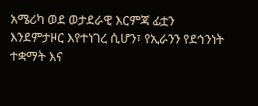አሜሪካ ወደ ወታደራዊ እርምጃ ፊቷን እንደምታዞር እየተነገረ ሲሆን፣ የኢራንን የደኅንነት ተቋማት እና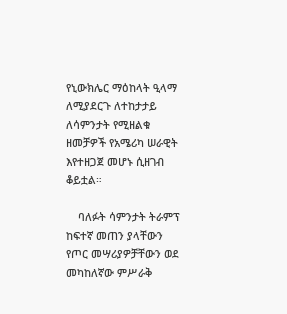የኒውክሌር ማዕከላት ዒላማ ለሚያደርጉ ለተከታታይ ለሳምንታት የሚዘልቁ ዘመቻዎች የአሜሪካ ሠራዊት እየተዘጋጀ መሆኑ ሲዘገብ ቆይቷል።

    ባለፉት ሳምንታት ትራምፕ ከፍተኛ መጠን ያላቸውን የጦር መሣሪያዎቻቸውን ወደ መካከለኛው ምሥራቅ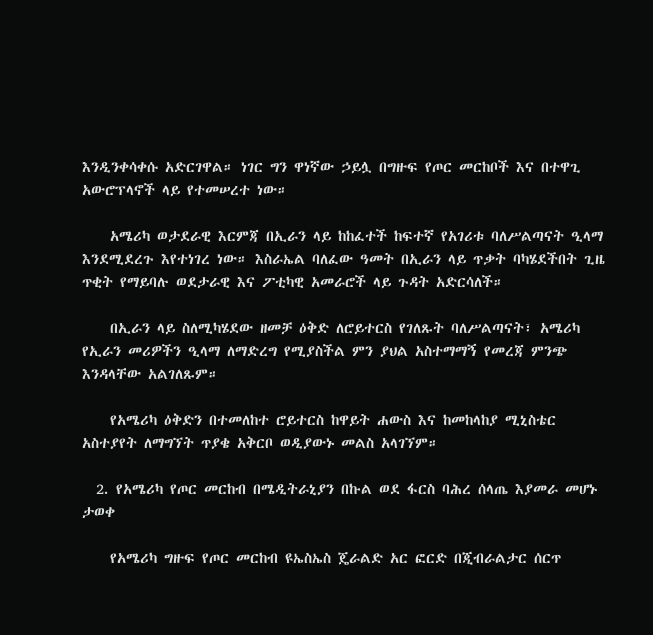እንዲንቀሳቀሱ አድርገዋል። ነገር ግን ዋነኛው ኃይሏ በግዙፍ የጦር መርከቦች እና በተዋጊ አውሮፕላኖች ላይ የተመሠረተ ነው።

    አሜሪካ ወታደራዊ እርምጃ በኢራን ላይ ከከፈተች ከፍተኛ የአገሪቱ ባለሥልጣናት ዒላማ እንደሚደረጉ እየተነገረ ነው። እስራኤል ባለፈው ዓመት በኢራን ላይ ጥቃት ባካሄደችበት ጊዜ ጥቂት የማይባሉ ወደታራዊ እና ፖቲካዊ አመራሮች ላይ ጉዳት አድርሳለች።

    በኢራን ላይ ስለሚካሄደው ዘመቻ ዕቅድ ለሮይተርስ የገለጹት ባለሥልጣናት፣ አሜሪካ የኢራን መሪዎችን ዒላማ ለማድረግ የሚያስችል ምን ያህል አስተማማኝ የመረጃ ምንጭ እንዳላቸው አልገለጹም።

    የአሜሪካ ዕቅድን በተመለከተ ሮይተርስ ከዋይት ሐውስ እና ከመከላከያ ሚኒስቴር አስተያየት ለማግኘት ጥያቄ አቅርቦ ወዲያውኑ መልስ አላገኘም።

  2. የአሜሪካ የጦር መርከብ በሜዲትራኒያን በኩል ወደ ፋርስ ባሕረ ሰላጤ እያመራ መሆኑ ታወቀ

    የአሜሪካ ግዙፍ የጦር መርከብ ዩኤስኤስ ጄራልድ አር ፎርድ በጂብራልታር ሰርጥ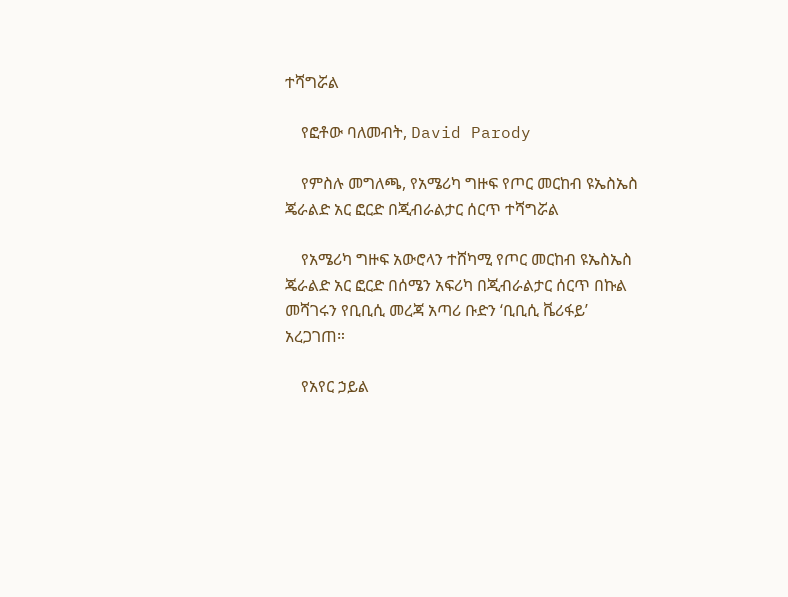ተሻግሯል

    የፎቶው ባለመብት, David Parody

    የምስሉ መግለጫ, የአሜሪካ ግዙፍ የጦር መርከብ ዩኤስኤስ ጄራልድ አር ፎርድ በጂብራልታር ሰርጥ ተሻግሯል

    የአሜሪካ ግዙፍ አውሮላን ተሸካሚ የጦር መርከብ ዩኤስኤስ ጄራልድ አር ፎርድ በሰሜን አፍሪካ በጂብራልታር ሰርጥ በኩል መሻገሩን የቢቢሲ መረጃ አጣሪ ቡድን ‘ቢቢሲ ቬሪፋይ’ አረጋገጠ።

    የአየር ኃይል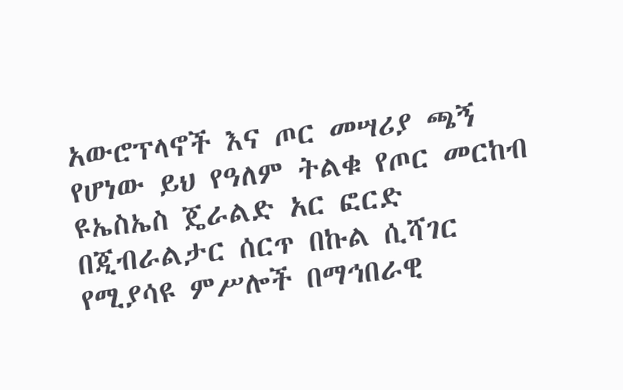አውሮፕላኖች እና ጦር መሣሪያ ጫኝ የሆነው ይህ የዓለም ትልቁ የጦር መርከብ ዩኤስኤስ ጄራልድ አር ፎርድ በጂብራልታር ሰርጥ በኩል ሲሻገር የሚያሳዩ ምሥሎች በማኅበራዊ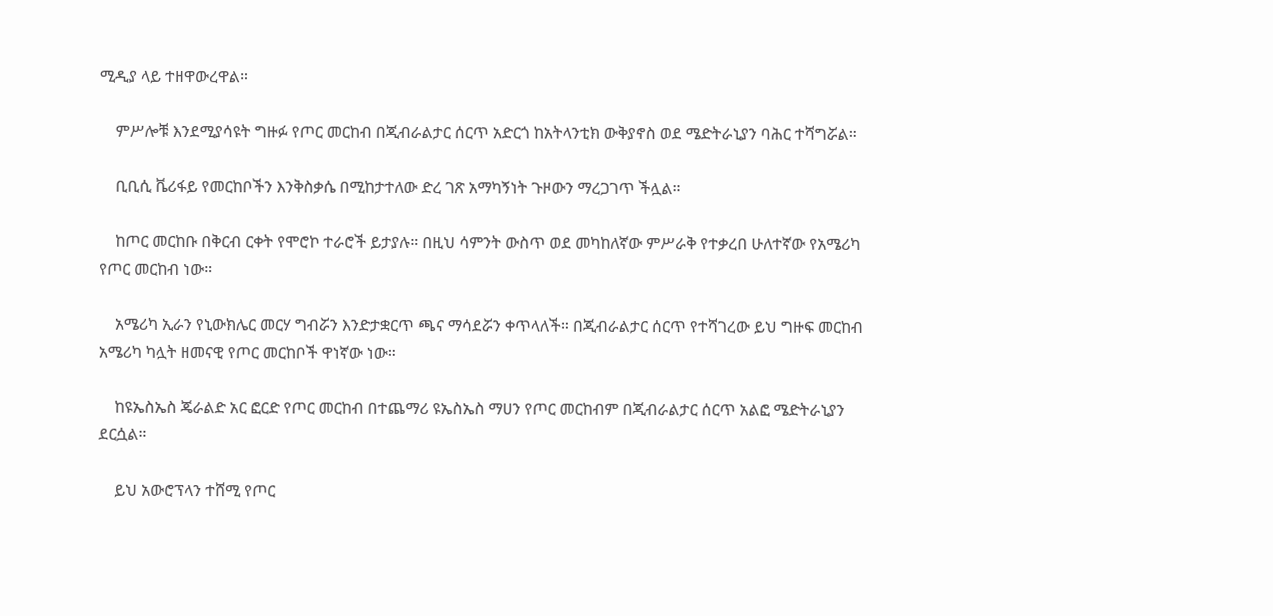ሚዲያ ላይ ተዘዋውረዋል።

    ምሥሎቹ እንደሚያሳዩት ግዙፉ የጦር መርከብ በጂብራልታር ሰርጥ አድርጎ ከአትላንቲክ ውቅያኖስ ወደ ሜድትራኒያን ባሕር ተሻግሯል።

    ቢቢሲ ቬሪፋይ የመርከቦችን እንቅስቃሴ በሚከታተለው ድረ ገጽ አማካኝነት ጉዞውን ማረጋገጥ ችሏል።

    ከጦር መርከቡ በቅርብ ርቀት የሞሮኮ ተራሮች ይታያሉ። በዚህ ሳምንት ውስጥ ወደ መካከለኛው ምሥራቅ የተቃረበ ሁለተኛው የአሜሪካ የጦር መርከብ ነው።

    አሜሪካ ኢራን የኒውክሌር መርሃ ግብሯን እንድታቋርጥ ጫና ማሳደሯን ቀጥላለች። በጂብራልታር ሰርጥ የተሻገረው ይህ ግዙፍ መርከብ አሜሪካ ካሏት ዘመናዊ የጦር መርከቦች ዋነኛው ነው።

    ከዩኤስኤስ ጄራልድ አር ፎርድ የጦር መርከብ በተጨማሪ ዩኤስኤስ ማሀን የጦር መርከብም በጂብራልታር ሰርጥ አልፎ ሜድትራኒያን ደርሷል።

    ይህ አውሮፕላን ተሸሚ የጦር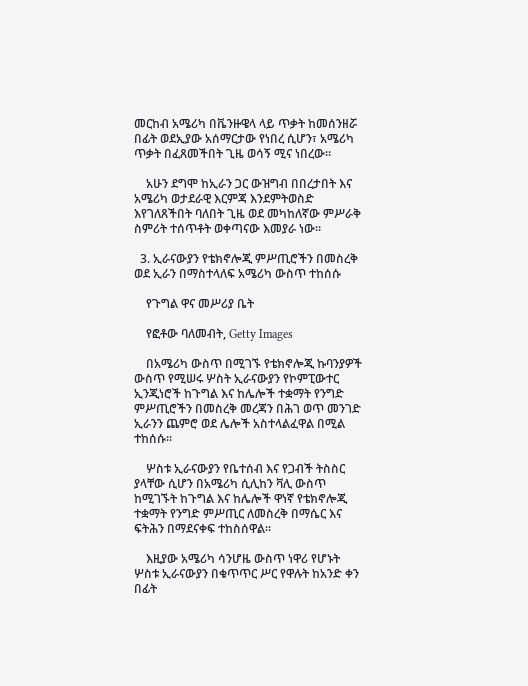መርከብ አሜሪካ በቬንዙዌላ ላይ ጥቃት ከመሰንዘሯ በፊት ወደኢያው አሰማርታው የነበረ ሲሆን፣ አሜሪካ ጥቃት በፈጸመችበት ጊዜ ወሳኝ ሚና ነበረው።

    አሁን ደግሞ ከኢራን ጋር ውዝግብ በበረታበት እና አሜሪካ ወታደራዊ እርምጃ እንደምትወስድ እየገለጸችበት ባለበት ጊዜ ወደ መካከለኛው ምሥራቅ ስምሪት ተሰጥቶት ወቀጣናው እመያራ ነው።

  3. ኢራናውያን የቴክኖሎጂ ምሥጢሮችን በመስረቅ ወደ ኢራን በማስተላለፍ አሜሪካ ውስጥ ተከሰሱ

    የጉግል ዋና መሥሪያ ቤት

    የፎቶው ባለመብት, Getty Images

    በአሜሪካ ውስጥ በሚገኙ የቴክኖሎጂ ኩባንያዎች ውስጥ የሚሠሩ ሦስት ኢራናውያን የኮምፒውተር ኢንጂነሮች ከጉግል እና ከሌሎች ተቋማት የንግድ ምሥጢሮችን በመስረቅ መረጃን በሕገ ወጥ መንገድ ኢራንን ጨምሮ ወደ ሌሎች አስተላልፈዋል በሚል ተከሰሱ።

    ሦስቱ ኢራናውያን የቤተሰብ እና የጋብች ትስስር ያላቸው ሲሆን በአሜሪካ ሲሊከን ቫሊ ውስጥ ከሚገኙት ከጉግል እና ከሌሎች ዋነኛ የቴክኖሎጂ ተቋማት የንግድ ምሥጢር ለመስረቅ በማሴር እና ፍትሕን በማደናቀፍ ተከስሰዋል።

    እዚያው አሜሪካ ሳንሆዜ ውስጥ ነዋሪ የሆኑት ሦስቱ ኢራናውያን በቁጥጥር ሥር የዋሉት ከአንድ ቀን በፊት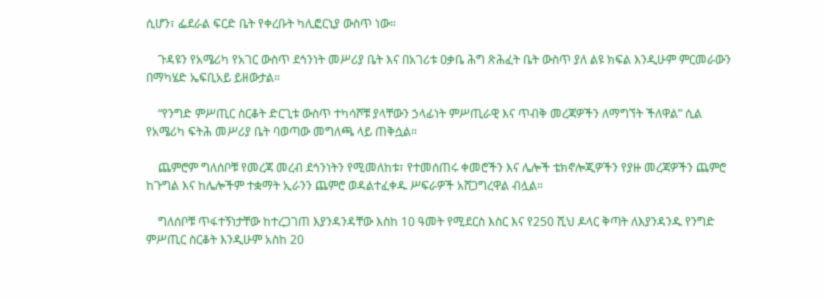ሲሆን፣ ፌደራል ፍርድ ቤት የቀረቡት ካሊፎርኒያ ውስጥ ነው።

    ጉዳዩን የአሜሪካ የአገር ውስጥ ደኅንነት መሥሪያ ቤት እና በአገሪቱ ዐቃቤ ሕግ ጽሕፈት ቤት ውስጥ ያለ ልዩ ክፍል እንዲሁም ምርመራውን በማካሄድ ኤፍቢአይ ይዘውታል።

    “የንግድ ምሥጢር ስርቆት ድርጊቱ ውስጥ ተካሳሾቹ ያላቸውን ኃላፊነት ምሥጢራዊ እና ጥብቅ መረጃዎችን ለማግኘት ችለዋል” ሲል የአሜሪካ ፍትሕ መሥሪያ ቤት ባወጣው መግለጫ ላይ ጠቅሷል።

    ጨምሮም ግለሰቦቹ የመረጃ መረብ ደኅንነትን የሚመለከቱ፣ የተመሰጠሩ ቀመሮችን እና ሌሎች ቴክኖሎጂዎችን የያዙ መረጃዎችን ጨምሮ ከጉግል እና ከሌሎችም ተቋማት ኢራንን ጨምሮ ወዳልተፈቀዱ ሥፍራዎች አሸጋግረዋል ብሏል።

    ግለሰቦቹ ጥፋተኝነታቸው ከተረጋገጠ እያንዳንዳቸው እስከ 10 ዓመት የሚደርስ እስር እና የ250 ሺህ ዶላር ቅጣት ለእያንዳንዱ የንግድ ምሥጢር ስርቆት እንዲሁም አስከ 20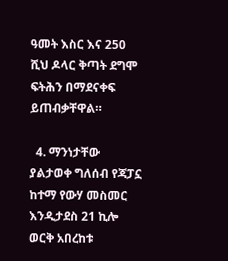ዓመት እስር እና 250 ሺህ ዶላር ቅጣት ደግሞ ፍትሕን በማደናቀፍ ይጠብቃቸዋል።

  4. ማንነታቸው ያልታወቀ ግለሰብ የጃፓኗ ከተማ የውሃ መስመር እንዲታደስ 21 ኪሎ ወርቅ አበረከቱ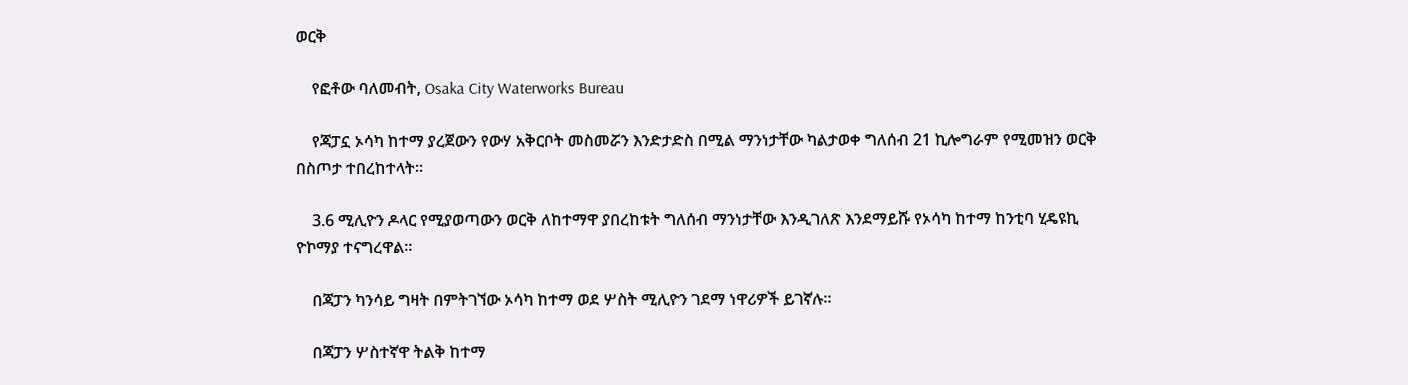ወርቅ

    የፎቶው ባለመብት, Osaka City Waterworks Bureau

    የጃፓኗ ኦሳካ ከተማ ያረጀውን የውሃ አቅርቦት መስመሯን እንድታድስ በሚል ማንነታቸው ካልታወቀ ግለሰብ 21 ኪሎግራም የሚመዝን ወርቅ በስጦታ ተበረከተላት።

    3.6 ሚሊዮን ዶላር የሚያወጣውን ወርቅ ለከተማዋ ያበረከቱት ግለሰብ ማንነታቸው እንዲገለጽ እንደማይሹ የኦሳካ ከተማ ከንቲባ ሂዴዩኪ ዮኮማያ ተናግረዋል።

    በጃፓን ካንሳይ ግዛት በምትገኘው ኦሳካ ከተማ ወደ ሦስት ሚሊዮን ገደማ ነዋሪዎች ይገኛሉ።

    በጃፓን ሦስተኛዋ ትልቅ ከተማ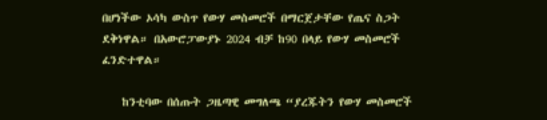በሆነችው ኦሳካ ውስጥ የውሃ መስመሮች በማርጀታቸው የጤና ስጋት ደቅነዋል። በአውሮፓውያኑ 2024 ብቻ ከ90 በላይ የውሃ መስመሮች ፈንድተዋል።

    ከንቲባው በሰጡት ጋዜጣዊ መግለጫ “ያረጁትን የውሃ መስመሮች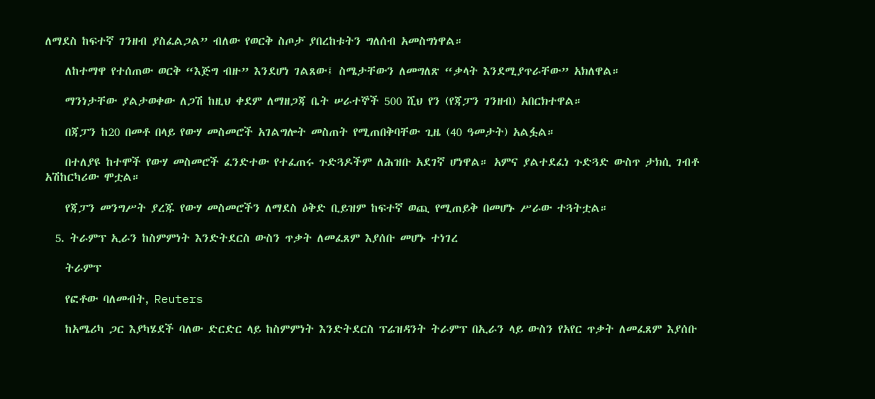ለማደስ ከፍተኛ ገንዘብ ያስፈልጋል” ብለው የወርቅ ስጦታ ያበረከቱትን ግለሰብ አመስግነዋል።

    ለከተማዋ የተሰጠው ወርቅ “እጅግ ብዙ” እንደሆነ ገልጸው፤ ስሜታቸውን ለመግለጽ “ቃላት እንደሚያጥራቸው” አክለዋል።

    ማንነታቸው ያልታወቀው ለጋሽ ከዚህ ቀደም ለማዘጋጃ ቤት ሠራተኞች 500 ሺህ የን (የጃፓን ገንዘብ) አበርክተዋል።

    በጃፓን ከ20 በመቶ በላይ የውሃ መስመሮች አገልግሎት መስጠት የሚጠበቅባቸው ጊዜ (40 ዓመታት) አልፏል።

    በተለያዩ ከተሞች የውሃ መስመሮች ፈንድተው የተፈጠሩ ጉድጓዶችም ለሕዝቡ አደገኛ ሆነዋል። አምና ያልተደፈነ ጉድጓድ ውስጥ ታክሲ ገብቶ አሽከርካሪው ሞቷል።

    የጃፓን መንግሥት ያረጁ የውሃ መስመሮችን ለማደስ ዕቅድ ቢይዝም ከፍተኛ ወጪ የሚጠይቅ በመሆኑ ሥራው ተጓትቷል።

  5. ትራምፕ ኢራን ከስምምነት እንድትደርስ ውስን ጥቃት ለመፈጸም እያሰቡ መሆኑ ተነገረ

    ትራምፕ

    የፎቶው ባለመብት, Reuters

    ከአሜሪካ ጋር እያካሄደች ባለው ድርድር ላይ ከስምምነት እንድትደርስ ፕሬዝዳንት ትራምፕ በኢራን ላይ ውስን የአየር ጥቃት ለመፈጸም እያሰቡ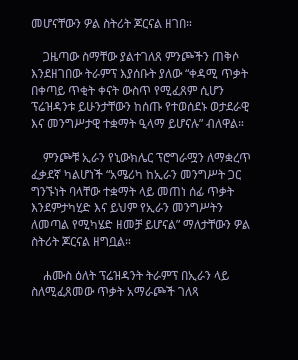መሆናቸውን ዎል ስትሪት ጆርናል ዘገበ።

    ጋዜጣው ስማቸው ያልተገለጸ ምንጮችን ጠቅሶ እንደዘገበው ትራምፕ እያሰቡት ያለው “ቀዳሚ ጥቃት በቀጣይ ጥቂት ቀናት ውስጥ የሚፈጸም ሲሆን ፕሬዝዳንቱ ይሁንታቸውን ከሰጡ የተወሰደኑ ወታደራዊ እና መንግሥታዊ ተቋማት ዒላማ ይሆናሉ” ብለዋል።

    ምንጮቹ ኢራን የኒውክሌር ፕሮግራሟን ለማቋረጥ ፈቃደኛ ካልሆነች “አሜሪካ ከኢራን መንግሥት ጋር ግንኙነት ባላቸው ተቋማት ላይ መጠነ ሰፊ ጥቃት እንደምታካሂድ እና ይህም የኢራን መንግሥትን ለመጣል የሚካሄድ ዘመቻ ይሆናል” ማለታቸውን ዎል ስትሪት ጆርናል ዘግቧል።

    ሐሙስ ዕለት ፕሬዝዳንት ትራምፕ በኢራን ላይ ስለሚፈጸመው ጥቃት አማራጮች ገለጻ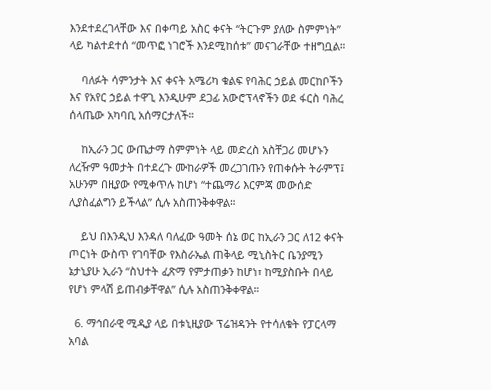እንደተደረገላቸው እና በቀጣይ አስር ቀናት “ትርጉም ያለው ስምምነት” ላይ ካልተደተሰ “መጥፎ ነገሮች እንደሚከሰቱ” መናገራቸው ተዘግቧል።

    ባለፉት ሳምንታት እና ቀናት አሜሪካ ቁልፍ የባሕር ኃይል መርከቦችን እና የአየር ኃይል ተዋጊ እንዲሁም ደጋፊ አውሮፕላኖችን ወደ ፋርስ ባሕረ ሰላጤው አካባቢ አሰማርታለች።

    ከኢራን ጋር ውጤታማ ስምምነት ላይ መድረስ አስቸጋሪ መሆኑን ለረዥም ዓመታት በተደረጉ ሙከራዎች መረጋገጡን የጠቀሱት ትራምፕ፤ አሁንም በዚያው የሚቀጥሉ ከሆነ “ተጨማሪ እርምጃ መውሰድ ሊያስፈልግን ይችላል” ሲሉ አስጠንቅቀዋል።

    ይህ በእንዲህ እንዳለ ባለፈው ዓመት ሰኔ ወር ከኢራን ጋር ለ12 ቀናት ጦርነት ውስጥ የገባቸው የእስራኤል ጠቅላይ ሚኒስትር ቤንያሚን ኔታኒያሁ ኢራን “ስህተት ፈጽማ የምታጠቃን ከሆነ፣ ከሚያስቡት በላይ የሆነ ምላሽ ይጠብቃቸዋል” ሲሉ አስጠንቅቀዋል።

  6. ማኅበራዊ ሚዲያ ላይ በቱኒዚያው ፕሬዝዳንት የተሳለቁት የፓርላማ አባል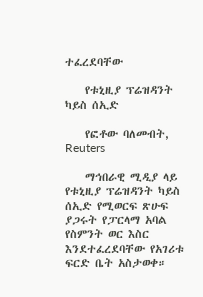ተፈረደባቸው

    የቱኒዚያ ፕሬዝዳንት ካይስ ሰኢድ

    የፎቶው ባለመብት, Reuters

    ማኅበራዊ ሚዲያ ላይ የቱኒዚያ ፕሬዝዳንት ካይስ ሰኢድ የሚወርፍ ጽሁፍ ያጋሩት የፓርላማ አባል የስምንት ወር እስር እንደተፈረደባቸው የአገሪቱ ፍርድ ቤት አስታወቀ።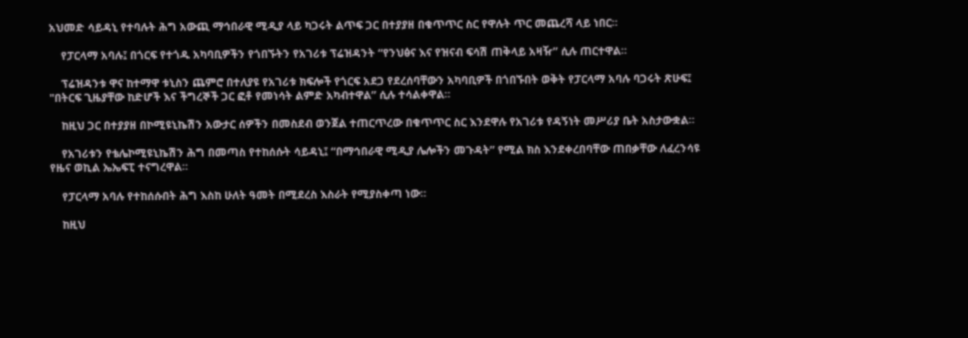አህመድ ሳይዳኒ የተባሉት ሕግ አውጪ ማኅበራዊ ሚዲያ ላይ ካጋሩት ልጥፍ ጋር በተያያዘ በቁጥጥር ስር የዋሉት ጥር መጨረሻ ላይ ነበር።

    የፓርላማ አባሉ፤ በጎርፍ የተጎዱ አካባቢዎችን የጎበኙትን የአገሪቱ ፕሬዝዳንት “የንህፅና እና የዝናብ ፍሳሽ ጠቅላይ አዛዥ” ሲሉ ጠርተዋል።

    ፕሬዝዳንቱ ዋና ከተማዋ ቱኒስን ጨምሮ በተለያዩ የአገሪቱ ክፍሎች የጎርፍ አደጋ የደረሰባቸውን አካባቢዎች በጎበኙበት ወቅት የፓርላማ አባሉ ባጋሩት ጽሁፍ፤ "በትርፍ ጊዜያቸው ከድሆች እና ችግረኞች ጋር ፎቶ የመነሳት ልምድ አካብተዋል” ሲሉ ተሳልቀዋል።

    ከዚህ ጋር በተያያዘ በኮሚዩኒኬሽን አውታር ሰዎችን በመስደብ ወንጀል ተጠርጥረው በቁጥጥር ስር እንደዋሉ የአገሪቱ የዳኝነት መሥሪያ ቤት አስታውቋል።

    የአገሪቱን የቴሌኮሚዩኒኬሽን ሕግ በመጣስ የተከሰሱት ሳይዳኒ፤ “በማኅበራዊ ሚዲያ ሌሎችን መጉዳት” የሚል ክስ እንደቀረበባቸው ጠበቃቸው ለፈረንሳዩ የዜና ወኪል ኤኤፍፒ ተናግረዋል።

    የፓርላማ አባሉ የተከሰሱበት ሕግ እስከ ሁለት ዓመት በሚደረስ እስራት የሚያስቀጣ ነው።

    ከዚህ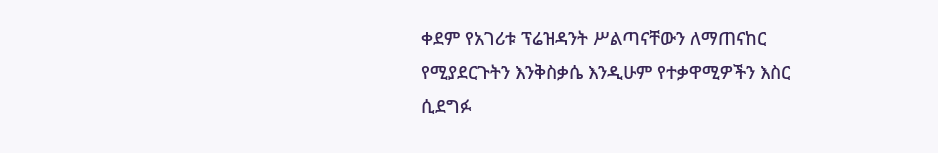ቀደም የአገሪቱ ፕሬዝዳንት ሥልጣናቸውን ለማጠናከር የሚያደርጉትን እንቅስቃሴ እንዲሁም የተቃዋሚዎችን እስር ሲደግፉ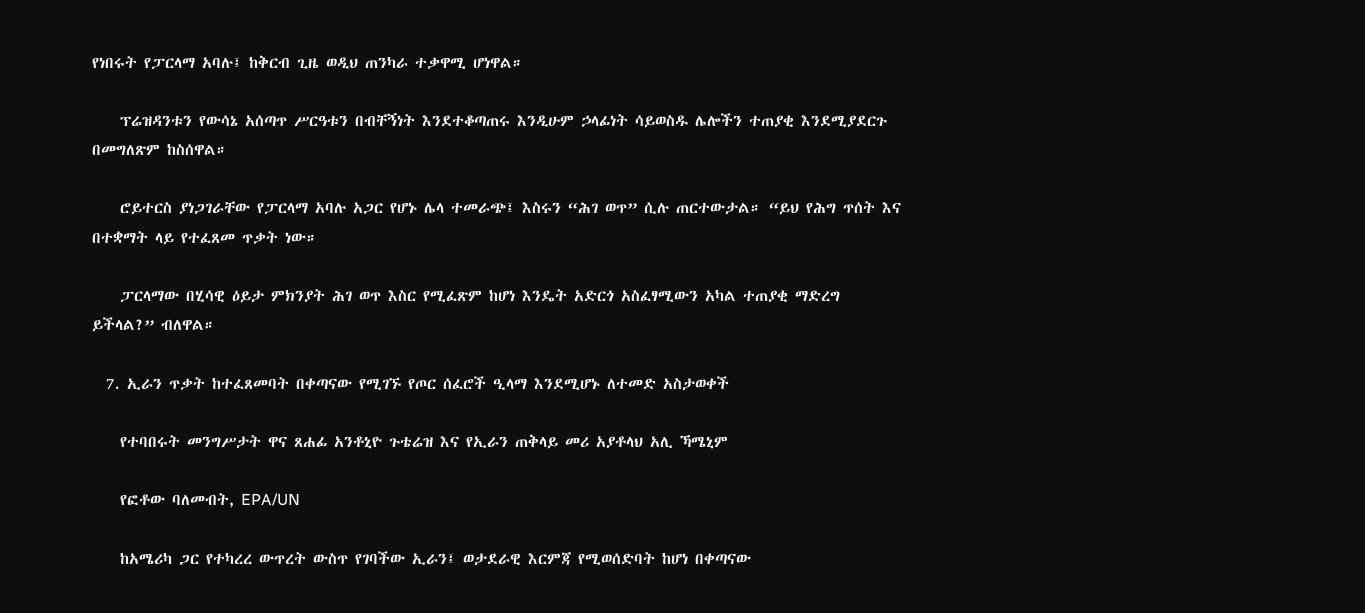የነበሩት የፓርላማ አባሉ፤ ከቅርብ ጊዜ ወዲህ ጠንካራ ተቃዋሚ ሆነዋል።

    ፕሬዝዳንቱን የውሳኔ አሰጣጥ ሥርዓቱን በብቸኝነት እንደተቆጣጠሩ እንዲሁም ኃላፊነት ሳይወስዱ ሌሎችን ተጠያቂ እንደሚያደርጉ በመግለጽም ከስሰዋል።

    ሮይተርስ ያነጋገራቸው የፓርላማ አባሉ አጋር የሆኑ ሌላ ተመራጭ፤ እስሩን “ሕገ ወጥ” ሲሉ ጠርተውታል። “ይህ የሕግ ጥሰት እና በተቋማት ላይ የተፈጸመ ጥቃት ነው።

    ፓርላማው በሂሳዊ ዕይታ ምክንያት ሕገ ወጥ እስር የሚፈጽም ከሆነ እንዴት አድርጎ አስፈፃሚውን አካል ተጠያቂ ማድረግ ይችላል?” ብለዋል።

  7. ኢራን ጥቃት ከተፈጸመባት በቀጣናው የሚገኙ የጦር ሰፈሮች ዒላማ እንደሚሆኑ ለተመድ አስታወቀች

    የተባበሩት መንግሥታት ዋና ጸሐፊ አንቶኒዮ ጉቴሬዝ እና የኢራን ጠቅላይ መሪ አያቶላህ አሊ ኻሜኒም

    የፎቶው ባለመብት, EPA/UN

    ከአሜሪካ ጋር የተካረረ ውጥረት ውስጥ የገባችው ኢራን፤ ወታደራዊ እርምጃ የሚወሰድባት ከሆነ በቀጣናው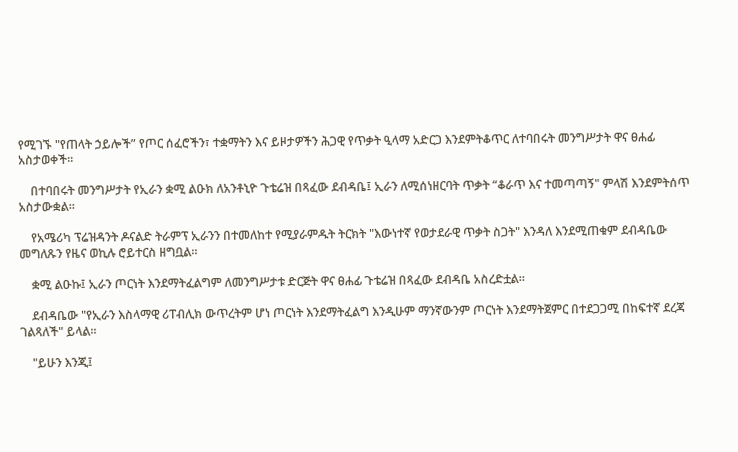የሚገኙ "የጠላት ኃይሎች” የጦር ሰፈሮችን፣ ተቋማትን እና ይዞታዎችን ሕጋዊ የጥቃት ዒላማ አድርጋ እንደምትቆጥር ለተባበሩት መንግሥታት ዋና ፀሐፊ አስታወቀች።

    በተባበሩት መንግሥታት የኢራን ቋሚ ልዑክ ለአንቶኒዮ ጉቴሬዝ በጻፈው ደብዳቤ፤ ኢራን ለሚሰነዘርባት ጥቃት “ቆራጥ እና ተመጣጣኝ" ምላሽ እንደምትሰጥ አስታውቋል።

    የአሜሪካ ፕሬዝዳንት ዶናልድ ትራምፕ ኢራንን በተመለከተ የሚያራምዱት ትርክት "እውነተኛ የወታደራዊ ጥቃት ስጋት" እንዳለ እንደሚጠቁም ደብዳቤው መግለጹን የዜና ወኪሉ ሮይተርስ ዘግቧል።

    ቋሚ ልዑኩ፤ ኢራን ጦርነት እንደማትፈልግም ለመንግሥታቱ ድርጅት ዋና ፀሐፊ ጉቴሬዝ በጻፈው ደብዳቤ አስረድቷል።

    ደብዳቤው "የኢራን እስላማዊ ሪፐብሊክ ውጥረትም ሆነ ጦርነት እንደማትፈልግ እንዲሁም ማንኛውንም ጦርነት እንደማትጀምር በተደጋጋሚ በከፍተኛ ደረጃ ገልጻለች" ይላል።

    "ይሁን እንጂ፤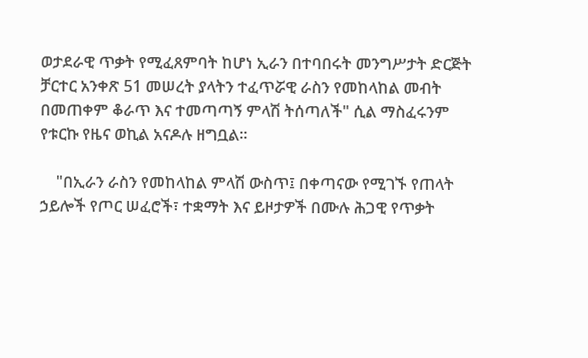ወታደራዊ ጥቃት የሚፈጸምባት ከሆነ ኢራን በተባበሩት መንግሥታት ድርጅት ቻርተር አንቀጽ 51 መሠረት ያላትን ተፈጥሯዊ ራስን የመከላከል መብት በመጠቀም ቆራጥ እና ተመጣጣኝ ምላሽ ትሰጣለች" ሲል ማስፈሩንም የቱርኩ የዜና ወኪል አናዶሉ ዘግቧል።

    "በኢራን ራስን የመከላከል ምላሽ ውስጥ፤ በቀጣናው የሚገኙ የጠላት ኃይሎች የጦር ሠፈሮች፣ ተቋማት እና ይዞታዎች በሙሉ ሕጋዊ የጥቃት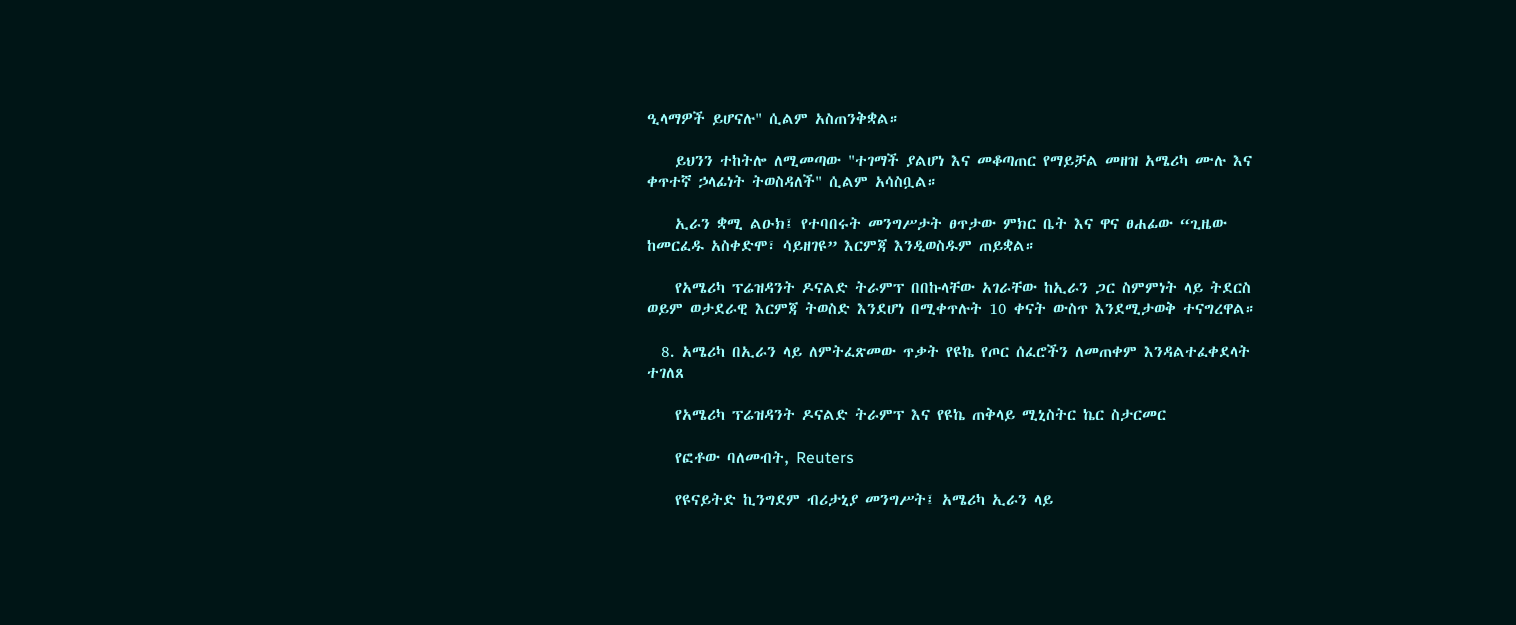ዒላማዎች ይሆናሉ" ሲልም አስጠንቅቋል።

    ይህንን ተከትሎ ለሚመጣው "ተገማች ያልሆነ እና መቆጣጠር የማይቻል መዘዝ አሜሪካ ሙሉ እና ቀጥተኛ ኃላፊነት ትወስዳለች" ሲልም አሳስቧል።

    ኢራን ቋሚ ልዑክ፤ የተባበሩት መንግሥታት ፀጥታው ምክር ቤት እና ዋና ፀሐፊው “ጊዜው ከመርፈዱ አስቀድሞ፣ ሳይዘገዩ” እርምጃ እንዲወስዱም ጠይቋል።

    የአሜሪካ ፕሬዝዳንት ዶናልድ ትራምፕ በበኩላቸው አገራቸው ከኢራን ጋር ስምምነት ላይ ትደርስ ወይም ወታደራዊ እርምጃ ትወስድ እንደሆነ በሚቀጥሉት 10 ቀናት ውስጥ እንደሚታወቅ ተናግረዋል።

  8. አሜሪካ በኢራን ላይ ለምትፈጽመው ጥቃት የዩኬ የጦር ሰፈሮችን ለመጠቀም እንዳልተፈቀደላት ተገለጸ

    የአሜሪካ ፕሬዝዳንት ዶናልድ ትራምፕ እና የዩኬ ጠቅላይ ሚኒስትር ኬር ስታርመር

    የፎቶው ባለመብት, Reuters

    የዩናይትድ ኪንግደም ብሪታኒያ መንግሥት፤ አሜሪካ ኢራን ላይ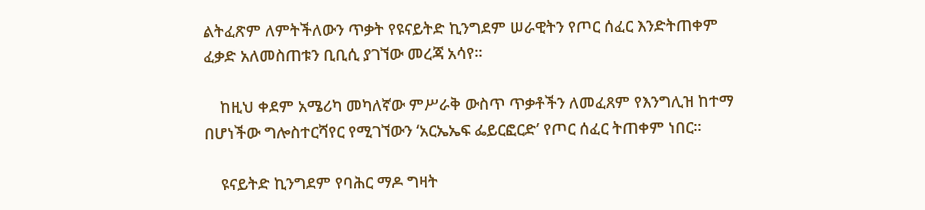ልትፈጽም ለምትችለውን ጥቃት የዩናይትድ ኪንግደም ሠራዊትን የጦር ሰፈር እንድትጠቀም ፈቃድ አለመስጠቱን ቢቢሲ ያገኘው መረጃ አሳየ።

    ከዚህ ቀደም አሜሪካ መካለኛው ምሥራቅ ውስጥ ጥቃቶችን ለመፈጸም የእንግሊዝ ከተማ በሆነችው ግሎስተርሻየር የሚገኘውን ‘አርኤኤፍ ፌይርፎርድ’ የጦር ሰፈር ትጠቀም ነበር።

    ዩናይትድ ኪንግደም የባሕር ማዶ ግዛት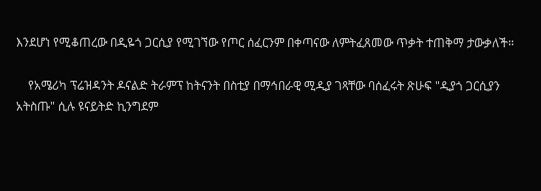እንደሆነ የሚቆጠረው በዲዬጎ ጋርሲያ የሚገኘው የጦር ሰፈርንም በቀጣናው ለምትፈጸመው ጥቃት ተጠቅማ ታውቃለች።

    የአሜሪካ ፕሬዝዳንት ዶናልድ ትራምፕ ከትናንት በስቲያ በማኅበራዊ ሚዲያ ገጻቸው ባሰፈሩት ጽሁፍ "ዲያጎ ጋርሲያን አትስጡ" ሲሉ ዩናይትድ ኪንግደም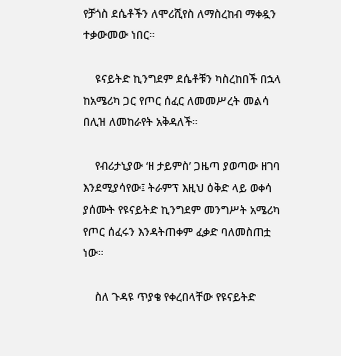የቻጎስ ደሴቶችን ለሞሪሺየስ ለማስረከብ ማቀዷን ተቃውመው ነበር።

    ዩናይትድ ኪንግደም ደሴቶቹን ካስረከበች በኋላ ከአሜሪካ ጋር የጦር ሰፈር ለመመሥረት መልሳ በሊዝ ለመከራየት አቅዳለች።

    የብሪታኒያው ‘ዘ ታይምስ’ ጋዜጣ ያወጣው ዘገባ እንደሚያሳየው፤ ትራምፕ እዚህ ዕቅድ ላይ ወቀሳ ያሰሙት የዩናይትድ ኪንግደም መንግሥት አሜሪካ የጦር ሰፈሩን እንዳትጠቀም ፈቃድ ባለመስጠቷ ነው።

    ስለ ጉዳዩ ጥያቄ የቀረበላቸው የዩናይትድ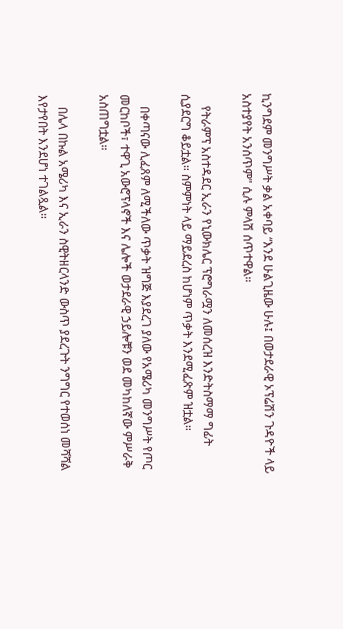ኪንግደም መንግሥት ቃል አቀባይ “እንደ ሁልጊዜው ሁሉ፤ በወታደራዊ ኦፕሬሽን ጉዳዮች ላይ አስተያየት አንሰጥም" ሲሉ ምላሽ ሰጥተዋል።

    የትራምፕ አስተዳደር ኢራን የኒውክሌር ፕሮግራሟን ለመሰረዝ እንድትስማማ ግፊት ሲያደርግ ቆይቷል። ስምምነት ላይ ማይደረስ ከሆነም ጥቃት እንደሚፈጽም ዝቷል።

    በቀጣናው ሊፈጸም ለሚችለው ጥቃት ዝግጅ እያደረገ ያለው የአሜሪካ መንግሥት የጦር መርከቦች፣ ተዋጊ አውሮፕላኖች እና ሌሎች ወታደራዊ ኃይሎቹን ወደ መካከለኛው ምሥራቅ አስጠግቷል።

    በሌላ በኩል አሜሪካ እና ኢራን ስዊትዘርላንድ ውስጥ ያደረጉት ንግግር የተወሰነ መሻሻል እየታየበት እንደሆነ ተገልጿል።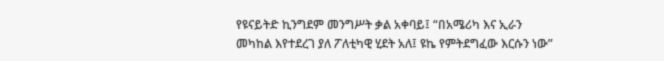የዩናይትድ ኪንግደም መንግሥት ቃል አቀባይ፤ “በአሜሪካ እና ኢራን መካከል እየተደረገ ያለ ፖለቲካዊ ሂደት አለ፤ ዩኬ የምትደግፈው እርሱን ነው”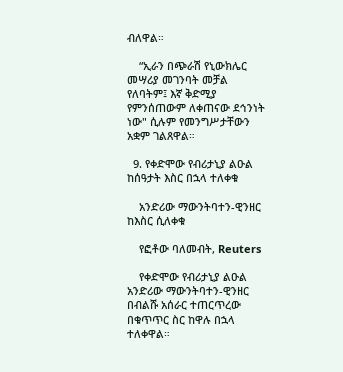ብለዋል።

    “ኢራን በጭራሽ የኒውክሌር መሣሪያ መገንባት መቻል የለባትም፤ እኛ ቅድሚያ የምንሰጠውም ለቀጠናው ደኅንነት ነው" ሲሉም የመንግሥታቸውን አቋም ገልጸዋል።

  9. የቀድሞው የብሪታኒያ ልዑል ከሰዓታት እስር በኋላ ተለቀቁ

    አንድሪው ማውንትባተን-ዊንዘር ከእስር ሲለቀቁ

    የፎቶው ባለመብት, Reuters

    የቀድሞው የብሪታኒያ ልዑል አንድሪው ማውንትባተን-ዊንዘር በብልሹ አሰራር ተጠርጥረው በቁጥጥር ስር ከዋሉ በኋላ ተለቀዋል።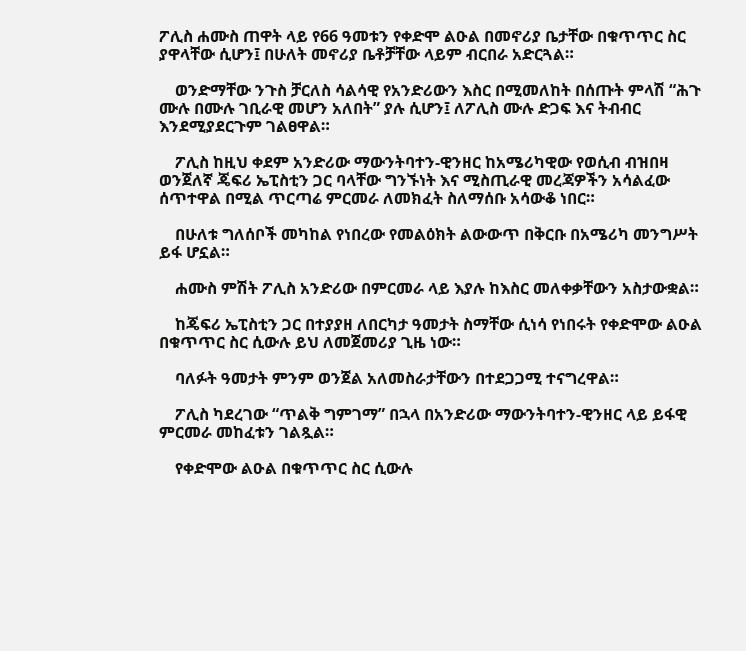ፖሊስ ሐሙስ ጠዋት ላይ የ66 ዓመቱን የቀድሞ ልዑል በመኖሪያ ቤታቸው በቁጥጥር ስር ያዋላቸው ሲሆን፤ በሁለት መኖሪያ ቤቶቻቸው ላይም ብርበራ አድርጓል።

    ወንድማቸው ንጉስ ቻርለስ ሳልሳዊ የአንድሪውን እስር በሚመለከት በሰጡት ምላሽ “ሕጉ ሙሉ በሙሉ ገቢራዊ መሆን አለበት” ያሉ ሲሆን፤ ለፖሊስ ሙሉ ድጋፍ እና ትብብር እንደሚያደርጉም ገልፀዋል።

    ፖሊስ ከዚህ ቀደም አንድሪው ማውንትባተን-ዊንዘር ከአሜሪካዊው የወሲብ ብዝበዛ ወንጀለኛ ጄፍሪ ኤፒስቲን ጋር ባላቸው ግንኙነት እና ሚስጢራዊ መረጃዎችን አሳልፈው ሰጥተዋል በሚል ጥርጣሬ ምርመራ ለመክፈት ስለማሰቡ አሳውቆ ነበር።

    በሁለቱ ግለሰቦች መካከል የነበረው የመልዕክት ልውውጥ በቅርቡ በአሜሪካ መንግሥት ይፋ ሆኗል።

    ሐሙስ ምሽት ፖሊስ አንድሪው በምርመራ ላይ እያሉ ከእስር መለቀቃቸውን አስታውቋል።

    ከጄፍሪ ኤፒስቲን ጋር በተያያዘ ለበርካታ ዓመታት ስማቸው ሲነሳ የነበሩት የቀድሞው ልዑል በቁጥጥር ስር ሲውሉ ይህ ለመጀመሪያ ጊዜ ነው።

    ባለፉት ዓመታት ምንም ወንጀል አለመስራታቸውን በተደጋጋሚ ተናግረዋል።

    ፖሊስ ካደረገው “ጥልቅ ግምገማ” በኋላ በአንድሪው ማውንትባተን-ዊንዘር ላይ ይፋዊ ምርመራ መከፈቱን ገልጿል።

    የቀድሞው ልዑል በቁጥጥር ስር ሲውሉ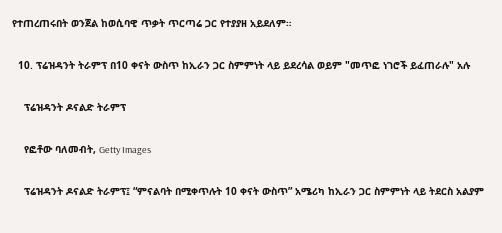የተጠረጠሩበት ወንጀል ከወሲባዊ ጥቃት ጥርጣሬ ጋር የተያያዘ አይደለም።

  10. ፕሬዝዳንት ትራምፕ በ10 ቀናት ውስጥ ከኢራን ጋር ስምምነት ላይ ይደረሳል ወይም "መጥፎ ነገሮች ይፈጠራሉ" አሉ

    ፕሬዝዳንት ዶናልድ ትራምፕ

    የፎቶው ባለመብት, Getty Images

    ፕሬዝዳንት ዶናልድ ትራምፕ፤ “ምናልባት በሚቀጥሉት 10 ቀናት ውስጥ” አሜሪካ ከኢራን ጋር ስምምነት ላይ ትደርስ አልያም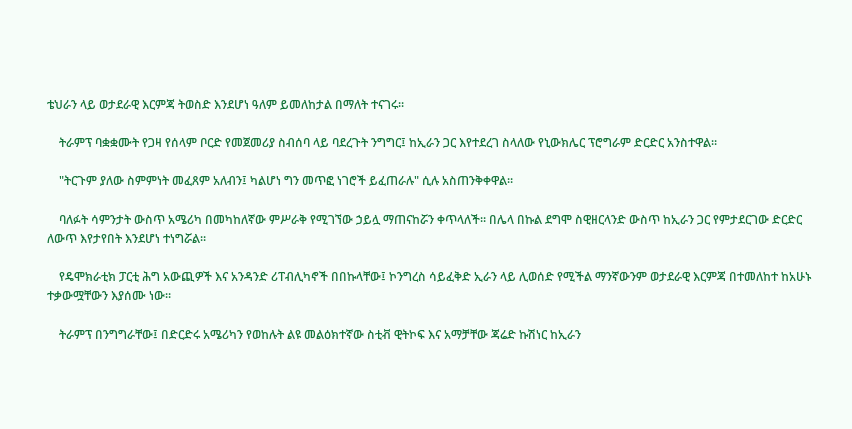ቴህራን ላይ ወታደራዊ እርምጃ ትወስድ እንደሆነ ዓለም ይመለከታል በማለት ተናገሩ።

    ትራምፕ ባቋቋሙት የጋዛ የሰላም ቦርድ የመጀመሪያ ስብሰባ ላይ ባደረጉት ንግግር፤ ከኢራን ጋር እየተደረገ ስላለው የኒውክሌር ፕሮግራም ድርድር አንስተዋል።

    "ትርጉም ያለው ስምምነት መፈጸም አለብን፤ ካልሆነ ግን መጥፎ ነገሮች ይፈጠራሉ" ሲሉ አስጠንቅቀዋል።

    ባለፉት ሳምንታት ውስጥ አሜሪካ በመካከለኛው ምሥራቅ የሚገኘው ኃይሏ ማጠናከሯን ቀጥላለች። በሌላ በኩል ደግሞ ስዊዘርላንድ ውስጥ ከኢራን ጋር የምታደርገው ድርድር ለውጥ እየታየበት እንደሆነ ተነግሯል።

    የዴሞክራቲክ ፓርቲ ሕግ አውጪዎች እና አንዳንድ ሪፐብሊካኖች በበኩላቸው፤ ኮንግረስ ሳይፈቅድ ኢራን ላይ ሊወሰድ የሚችል ማንኛውንም ወታደራዊ እርምጃ በተመለከተ ከአሁኑ ተቃውሟቸውን እያሰሙ ነው።

    ትራምፕ በንግግራቸው፤ በድርድሩ አሜሪካን የወከሉት ልዩ መልዕክተኛው ስቲቭ ዊትኮፍ እና አማቻቸው ጃሬድ ኩሽነር ከኢራን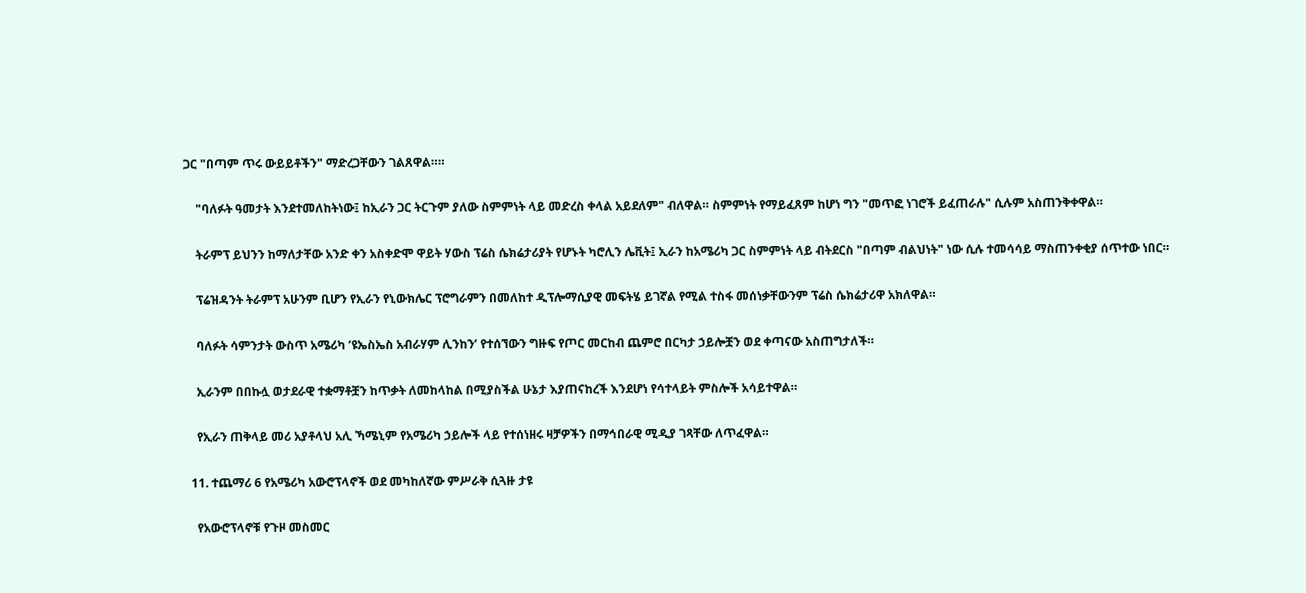ጋር "በጣም ጥሩ ውይይቶችን" ማድረጋቸውን ገልጸዋል።።

    "ባለፉት ዓመታት እንደተመለከትነው፤ ከኢራን ጋር ትርጉም ያለው ስምምነት ላይ መድረስ ቀላል አይደለም" ብለዋል። ስምምነት የማይፈጸም ከሆነ ግን "መጥፎ ነገሮች ይፈጠራሉ" ሲሉም አስጠንቅቀዋል።

    ትራምፕ ይህንን ከማለታቸው አንድ ቀን አስቀድሞ ዋይት ሃውስ ፕሬስ ሴክሬታሪያት የሆኑት ካሮሊን ሌቪት፤ ኢራን ከአሜሪካ ጋር ስምምነት ላይ ብትደርስ "በጣም ብልህነት" ነው ሲሉ ተመሳሳይ ማስጠንቀቂያ ሰጥተው ነበር።

    ፕሬዝዳንት ትራምፕ አሁንም ቢሆን የኢራን የኒውክሌር ፕሮግራምን በመለከተ ዲፕሎማሲያዊ መፍትሄ ይገኛል የሚል ተስፋ መሰነቃቸውንም ፕሬስ ሴክሬታሪዋ አክለዋል።

    ባለፉት ሳምንታት ውስጥ አሜሪካ ‘ዩኤስኤስ አብራሃም ሊንከን’ የተሰኘውን ግዙፍ የጦር መርከብ ጨምሮ በርካታ ኃይሎቿን ወደ ቀጣናው አስጠግታለች።

    ኢራንም በበኩሏ ወታደራዊ ተቋማቶቿን ከጥቃት ለመከላከል በሚያስችል ሁኔታ እያጠናከረች እንደሆነ የሳተላይት ምስሎች አሳይተዋል።

    የኢራን ጠቅላይ መሪ አያቶላህ አሊ ኻሜኒም የአሜሪካ ኃይሎች ላይ የተሰነዘሩ ዛቻዎችን በማኅበራዊ ሚዲያ ገጻቸው ለጥፈዋል።

  11. ተጨማሪ 6 የአሜሪካ አውሮፕላኖች ወደ መካከለኛው ምሥራቅ ሲጓዙ ታዩ

    የአውሮፕላኖቹ የጉዞ መስመር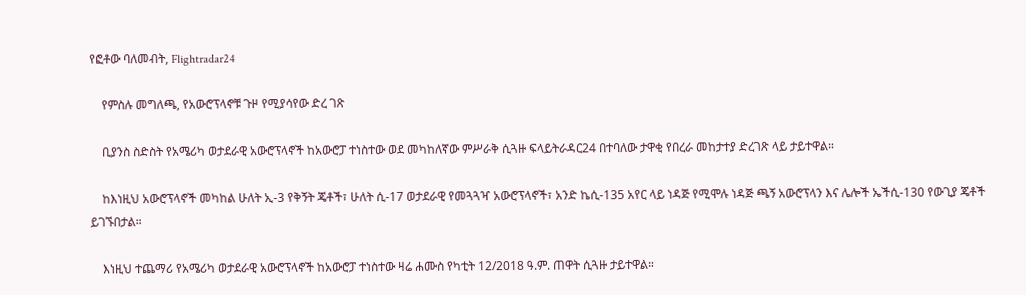የፎቶው ባለመብት, Flightradar24

    የምስሉ መግለጫ, የአውሮፕላኖቹ ጉዞ የሚያሳየው ድረ ገጽ

    ቢያንስ ስድስት የአሜሪካ ወታደራዊ አውሮፕላኖች ከአውሮፓ ተነስተው ወደ መካከለኛው ምሥራቅ ሲጓዙ ፍላይትራዳር24 በተባለው ታዋቂ የበረራ መከታተያ ድረገጽ ላይ ታይተዋል።

    ከእነዚህ አውሮፕላኖች መካከል ሁለት ኢ-3 የቅኝት ጄቶች፣ ሁለት ሲ-17 ወታደራዊ የመጓጓዣ አውሮፕላኖች፣ አንድ ኬሲ-135 አየር ላይ ነዳጅ የሚሞሉ ነዳጅ ጫኝ አውሮፕላን እና ሌሎች ኤችሲ-130 የውጊያ ጄቶች ይገኙበታል።

    እነዚህ ተጨማሪ የአሜሪካ ወታደራዊ አውሮፕላኖች ከአውሮፓ ተነስተው ዛሬ ሐሙስ የካቲት 12/2018 ዓ.ም. ጠዋት ሲጓዙ ታይተዋል።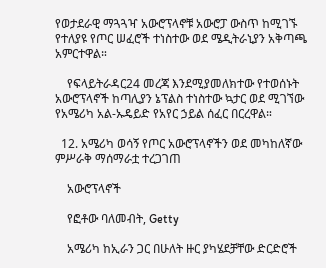የወታደራዊ ማጓጓዣ አውሮፕላኖቹ አውሮፓ ውስጥ ከሚገኙ የተለያዩ የጦር ሠፈሮች ተነስተው ወደ ሜዲትራኒያን አቅጣጫ አምርተዋል።

    የፍላይትራዳር24 መረጃ እንደሚያመለክተው የተወሰኑት አውሮፕላኖች ከጣሊያን ኔፕልስ ተነስተው ኳታር ወደ ሚገኘው የአሜሪካ አል-ኡዴይድ የአየር ኃይል ሰፈር በርረዋል።

  12. አሜሪካ ወሳኝ የጦር አውሮፕላኖችን ወደ መካከለኛው ምሥራቅ ማሰማራቷ ተረጋገጠ

    አውሮፕላኖች

    የፎቶው ባለመብት, Getty

    አሜሪካ ከኢራን ጋር በሁለት ዙር ያካሄደቻቸው ድርድሮች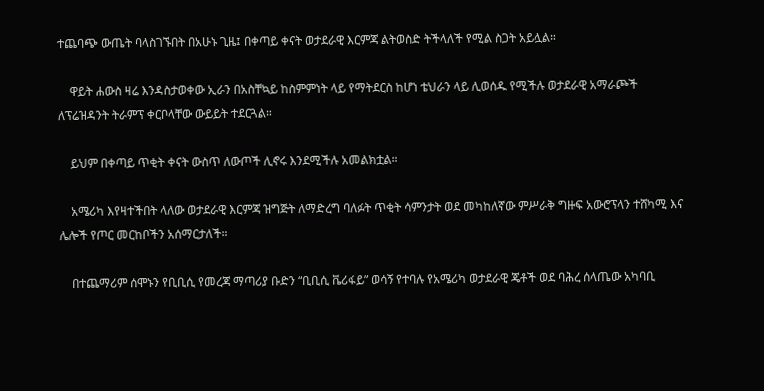ተጨባጭ ውጤት ባላስገኙበት በአሁኑ ጊዜ፤ በቀጣይ ቀናት ወታደራዊ እርምጃ ልትወስድ ትችላለች የሚል ስጋት አይሏል።

    ዋይት ሐውስ ዛሬ እንዳስታወቀው ኢራን በአስቸኳይ ከስምምነት ላይ የማትደርስ ከሆነ ቴህራን ላይ ሊወሰዱ የሚችሉ ወታደራዊ አማራጮች ለፕሬዝዳንት ትራምፕ ቀርቦላቸው ውይይት ተደርጓል።

    ይህም በቀጣይ ጥቂት ቀናት ውስጥ ለውጦች ሊኖሩ እንደሚችሉ አመልክቷል።

    አሜሪካ እየዛተችበት ላለው ወታደራዊ እርምጃ ዝግጅት ለማድረግ ባለፉት ጥቂት ሳምንታት ወደ መካከለኛው ምሥራቅ ግዙፍ አውሮፕላን ተሸካሚ እና ሌሎች የጦር መርከቦችን አሰማርታለች።

    በተጨማሪም ሰሞኑን የቢቢሲ የመረጃ ማጣሪያ ቡድን “ቢቢሲ ቬሪፋይ” ወሳኝ የተባሉ የአሜሪካ ወታደራዊ ጄቶች ወደ ባሕረ ሰላጤው አካባቢ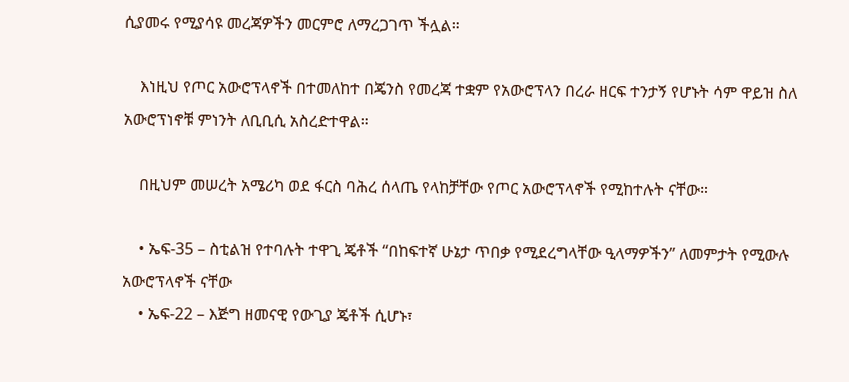ሲያመሩ የሚያሳዩ መረጃዎችን መርምሮ ለማረጋገጥ ችሏል።

    እነዚህ የጦር አውሮፕላኖች በተመለከተ በጄንስ የመረጃ ተቋም የአውሮፕላን በረራ ዘርፍ ተንታኝ የሆኑት ሳም ዋይዝ ስለ አውሮፕነኖቹ ምነንት ለቢቢሲ አስረድተዋል።

    በዚህም መሠረት አሜሪካ ወደ ፋርስ ባሕረ ሰላጤ የላከቻቸው የጦር አውሮፕላኖች የሚከተሉት ናቸው።

    • ኤፍ-35 – ስቲልዝ የተባሉት ተዋጊ ጄቶች “በከፍተኛ ሁኔታ ጥበቃ የሚደረግላቸው ዒላማዎችን” ለመምታት የሚውሉ አውሮፕላኖች ናቸው
    • ኤፍ-22 – እጅግ ዘመናዊ የውጊያ ጄቶች ሲሆኑ፣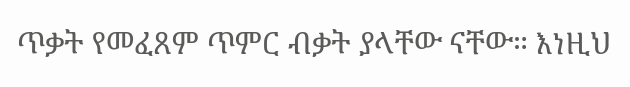ጥቃት የመፈጸም ጥምር ብቃት ያላቸው ናቸው። እነዚህ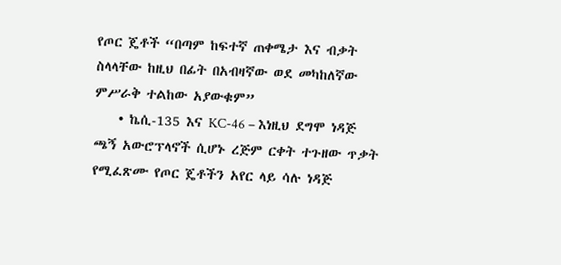የጦር ጄቶች “በጣም ከፍተኛ ጠቀሜታ እና ብቃት ስላላቸው ከዚህ በፊት በአብዛኛው ወደ መካከለኛው ምሥራቅ ተልከው አያውቁም”
    • ኬሲ-135 እና KC-46 – እነዚህ ደግሞ ነዳጅ ጫኝ አውሮፕላኖች ሲሆኑ ረጅም ርቀት ተጉዘው ጥቃት የሚፈጽሙ የጦር ጄቶችን አየር ላይ ሳሉ ነዳጅ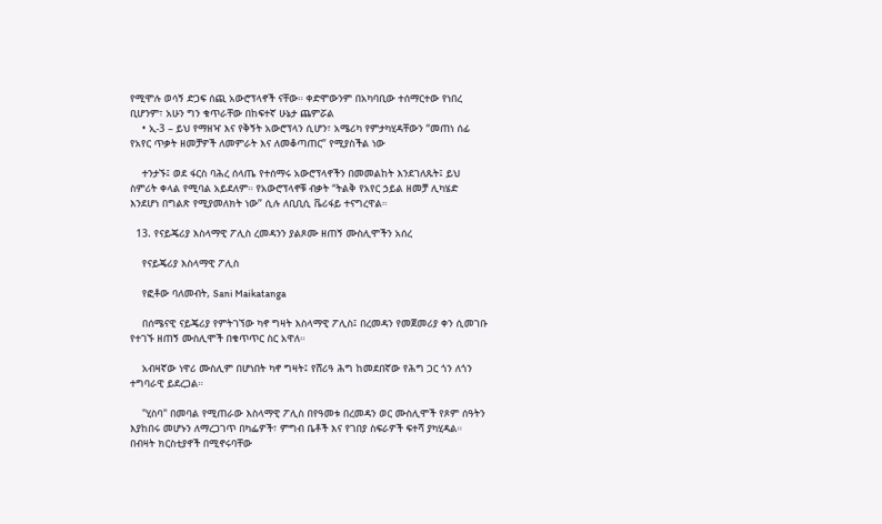የሚሞሉ ወሳኝ ድጋፍ ሰጪ አውሮፕላኖች ናቸው። ቀድሞውንም በአካባቢው ተሰማርተው የነበረ ቢሆንም፣ አሁን ግን ቁጥራቸው በከፍተኛ ሁኔታ ጨምሯል
    • ኢ-3 – ይህ የማዘዣ እና የቅኝት አውሮፕላን ሲሆን፣ አሜሪካ የምታካሂዳቸውን “መጠነ ሰፊ የአየር ጥቃት ዘመቻዎች ለመምራት እና ለመቆጣጠር” የሚያስችል ነው

    ተንታኙ፤ ወደ ፋርስ ባሕረ ሰላጤ የተሰማሩ አውሮፕላኖችን በመመልከት እንደገለጹት፤ ይህ ስምሪት ቀላል የሚባል አይደለም። የአውሮፕላኖቹ ብቃት “ትልቅ የአየር ኃይል ዘመቻ ሊካሄድ እንደሆነ በግልጽ የሚያመለክት ነው” ሲሉ ለቢቢሲ ቬሪፋይ ተናግረዋል።

  13. የናይጄሪያ እስላማዊ ፖሊስ ረመዳንን ያልጾሙ ዘጠኝ ሙስሊሞችን አሰረ

    የናይጄሪያ እስላማዊ ፖሊስ

    የፎቶው ባለመብት, Sani Maikatanga

    በሰሜናዊ ናይጄሪያ የምትገኘው ካኖ ግዛት እስላማዊ ፖሊስ፤ በረመዳን የመጀመሪያ ቀን ሲመገቡ የተገኙ ዘጠኝ ሙስሊሞች በቁጥጥር ስር አዋለ።

    አብዛኛው ነዋሪ ሙስሊም በሆነበት ካኖ ግዛት፤ የሸሪዓ ሕግ ከመደበኛው የሕግ ጋር ጎን ለጎን ተግባራዊ ይደረጋል።

    "ሂስባ" በመባል የሚጠራው እስላማዊ ፖሊስ በየዓመቱ በረመዳን ወር ሙስሊሞች የጾም ሰዓትን እያከበሩ መሆኑን ለማረጋገጥ በካፌዎች፣ ምግብ ቤቶች እና የገበያ ስፍራዎች ፍተሻ ያካሂዳል። በብዛት ክርስቲያኖች በሚኖሩባቸው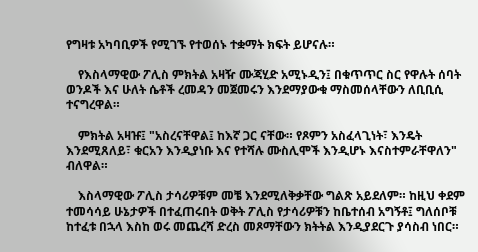የግዛቱ አካባቢዎች የሚገኙ የተወሰኑ ተቋማት ክፍት ይሆናሉ።

    የእስላማዊው ፖሊስ ምክትል አዛዥ ሙጃሂድ አሚኑዲን፤ በቁጥጥር ስር የዋሉት ሰባት ወንዶች እና ሁለት ሴቶች ረመዳን መጀመሩን እንደማያውቁ ማስመሰላቸውን ለቢቢሲ ተናግረዋል።

    ምክትል አዛዡ፤ "አስረናቸዋል፤ ከእኛ ጋር ናቸው። የጾምን አስፈላጊነት፣ እንዴት እንደሚጸለይ፣ ቁርአን እንዲያነቡ እና የተሻሉ ሙስሊሞች እንዲሆኑ እናስተምራቸዋለን" ብለዋል።

    እስላማዊው ፖሊስ ታሳሪዎቹም መቼ እንደሚለቅቃቸው ግልጽ አይደለም። ከዚህ ቀደም ተመሳሳይ ሁኔታዎች በተፈጠሩበት ወቅት ፖሊስ የታሳሪዎቹን ከቤተሰብ አግኝቶ፤ ግለሰቦቹ ከተፈቱ በኋላ እስከ ወሩ መጨረሻ ድረስ መጾማቸውን ክትትል እንዲያደርጉ ያሳስብ ነበር።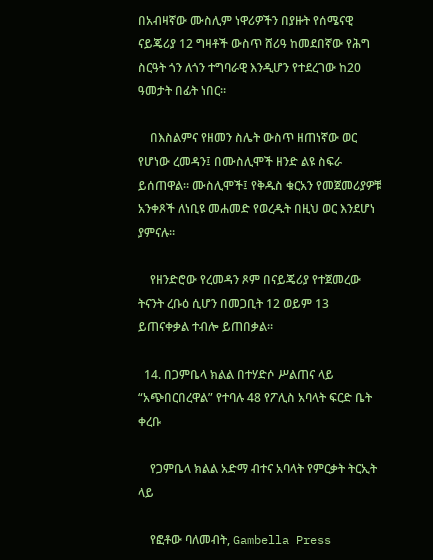በአብዛኛው ሙስሊም ነዋሪዎችን በያዙት የሰሜናዊ ናይጄሪያ 12 ግዛቶች ውስጥ ሸሪዓ ከመደበኛው የሕግ ስርዓት ጎን ለጎን ተግባራዊ እንዲሆን የተደረገው ከ20 ዓመታት በፊት ነበር።

    በእስልምና የዘመን ስሌት ውስጥ ዘጠነኛው ወር የሆነው ረመዳን፤ በሙስሊሞች ዘንድ ልዩ ስፍራ ይሰጠዋል። ሙስሊሞች፤ የቅዱስ ቁርአን የመጀመሪያዎቹ አንቀጾች ለነቢዩ መሐመድ የወረዱት በዚህ ወር እንደሆነ ያምናሉ።

    የዘንድሮው የረመዳን ጾም በናይጄሪያ የተጀመረው ትናንት ረቡዕ ሲሆን በመጋቢት 12 ወይም 13 ይጠናቀቃል ተብሎ ይጠበቃል።

  14. በጋምቤላ ክልል በተሃድሶ ሥልጠና ላይ “አጭበርበረዋል” የተባሉ 48 የፖሊስ አባላት ፍርድ ቤት ቀረቡ

    የጋምቤላ ክልል አድማ ብተና አባላት የምርቃት ትርኢት ላይ

    የፎቶው ባለመብት, Gambella Press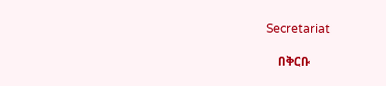Secretariat

    በቅርቡ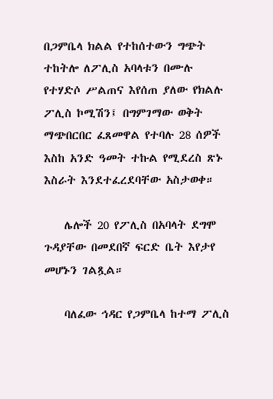በጋምቤላ ክልል የተከሰተውን ግጭት ተከትሎ ለፖሊስ አባላቱን በሙሉ የተሃድሶ ሥልጠና እየሰጠ ያለው የክልሉ ፖሊስ ኮሚሽን፤ በግምገማው ወቅት ማጭበርበር ፈጸመዋል የተባሉ 28 ሰዎች እስከ አንድ ዓመት ተኩል የሚደረስ ጽኑ እስራት እንደተፈረደባቸው አስታወቀ።

    ሌሎች 20 የፖሊስ በአባላት ደግሞ ጉዳያቸው በመደበኛ ፍርድ ቤት እየታየ መሆኑን ገልጿል።

    ባለፈው ኅዳር የጋምቤላ ከተማ ፖሊስ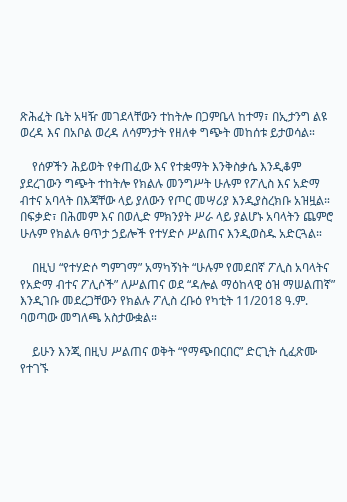ጽሕፈት ቤት አዛዥ መገደላቸውን ተከትሎ በጋምቤላ ከተማ፣ በኢታንግ ልዩ ወረዳ እና በአቦል ወረዳ ለሳምንታት የዘለቀ ግጭት መከሰቱ ይታወሳል።

    የሰዎችን ሕይወት የቀጠፈው እና የተቋማት እንቅስቃሴ እንዲቆም ያደረገውን ግጭት ተከትሎ የክልሉ መንግሥት ሁሉም የፖሊስ እና አድማ ብተና አባላት በእጃቸው ላይ ያለውን የጦር መሣሪያ እንዲያስረክቡ አዝዟል። በፍቃድ፣ በሕመም እና በወሊድ ምክንያት ሥራ ላይ ያልሆኑ አባላትን ጨምሮ ሁሉም የክልሉ ፀጥታ ኃይሎች የተሃድሶ ሥልጠና እንዲወስዱ አድርጓል።

    በዚህ “የተሃድሶ ግምገማ” አማካኝነት “ሁሉም የመደበኛ ፖሊስ አባላትና የአድማ ብተና ፖሊሶች” ለሥልጠና ወደ “ዳሎል ማዕከላዊ ዕዝ ማሠልጠኛ” እንዲገቡ መደረጋቸውን የክልሉ ፖሊስ ረቡዕ የካቲት 11/2018 ዓ.ም. ባወጣው መግለጫ አስታውቋል።

    ይሁን እንጂ በዚህ ሥልጠና ወቅት “የማጭበርበር” ድርጊት ሲፈጽሙ የተገኙ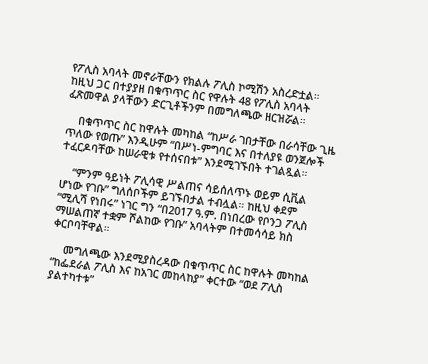የፖሊስ አባላት መኖራቸውን የክልሉ ፖሊስ ኮሚሽን አስረድቷል። ከዚህ ጋር በተያያዘ በቁጥጥር ስር የዋሉት 48 የፖሊስ አባላት ፈጽመዋል ያላቸውን ድርጊቶችንም በመግለጫው ዘርዝሯል።

    በቁጥጥር ስር ከዋሉት መካከል “ከሥራ ገበታቸው በራሳቸው ጊዜ ጥለው የወጡ” እንዲሁም “በሥነ-ምግባር እና በተለያዩ ወንጀሎች ተፈርዶባቸው ከሠራዊቱ የተሰናበቱ” እንደሚገኙበት ተገልጿል።

    “ምንም ዓይነት ፖሊሳዊ ሥልጠና ሳይሰለጥኑ ወይም ሲቪል ሆነው የገቡ” ግለሰቦችም ይገኙበታል ተብሏል። ከዚህ ቀደም “ሚሊሻ የነበሩ” ነገር ግን “በ2017 ዓ.ም. በነበረው የቦንጋ ፖሊስ ማሠልጠኛ ተቋም ሾልከው የገቡ” አባላትም በተመሳሳይ ክስ ቀርቦባቸዋል።

    መግለጫው እንደሚያስረዳው በቁጥጥር ስር ከዋሉት መካከል “ከፌደራል ፖሊስ እና ከአገር መከላከያ” ቀርተው “ወደ ፖሊስ ያልተካተቱ”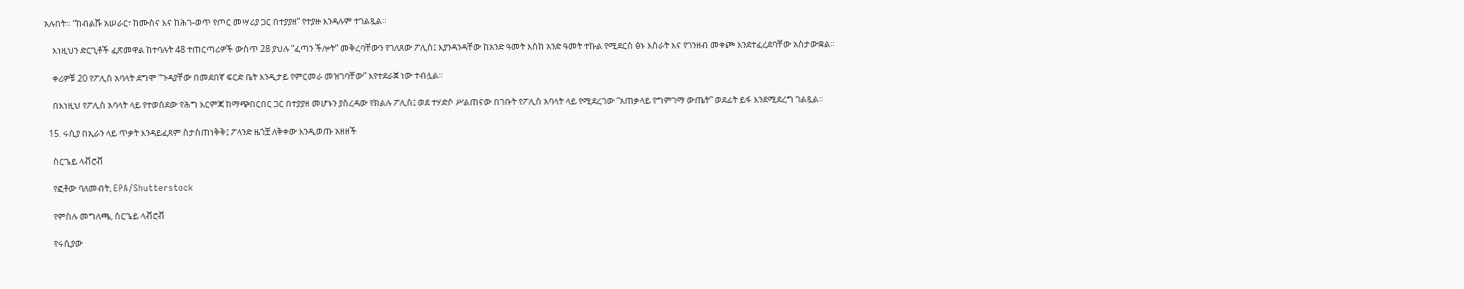አሉበት። “ከብልሹ አሠራር፣ ከሙስና እና ከሕገ-ወጥ የጦር መሣሪያ ጋር በተያያዘ” የተያዙ እንዳሉም ተገልጿል።

    እነዚህን ድርጊቶች ፈጽመዋል ከተባሉት 48 ተጠርጣሪዎች ውስጥ 28 ያህሉ “ፈጣን ችሎት” መቅረባቸውን የገለጸው ፖሊስ፤ እያንዳንዳቸው ከአንድ ዓመት እስከ አንድ ዓመት ተኩል የሚደርስ ፅኑ እስራት እና የገንዘብ መቀጮ እንደተፈረደባቸው አስታውቋል።

    ቀሪዎቹ 20 የፖሊስ አባላት ደግሞ “ጉዳያቸው በመደበኛ ፍርድ ቤት እንዲታይ የምርመራ መዝገባቸው” እየተደራጀ ነው ተብሏል።

    በእነዚህ የፖሊስ አባላት ላይ የተወሰደው የሕግ እርምጃ ከማጭበርበር ጋር በተያያዘ መሆኑን ያስረዳው የክልሉ ፖሊስ፤ ወደ ተሃድሶ ሥልጠናው በገቡት የፖሊስ አባላት ላይ የሚደረገው “አጠቃላይ የግምገማ ውጤት” ወደፊት ይፋ እንደሚደረግ ገልጿል።

  15. ሩሲያ በኢራን ላይ ጥቃት እንዳይፈጸም ስታስጠነቅቅ፤ ፖላንድ ዜጎቿ ለቅቀው እንዲወጡ አዘዘች

    ስርጌይ ላቭሮቭ

    የፎቶው ባለመብት, EPA/Shutterstock

    የምስሉ መግለጫ, ስርጌይ ላቭሮቭ

    የሩሲያው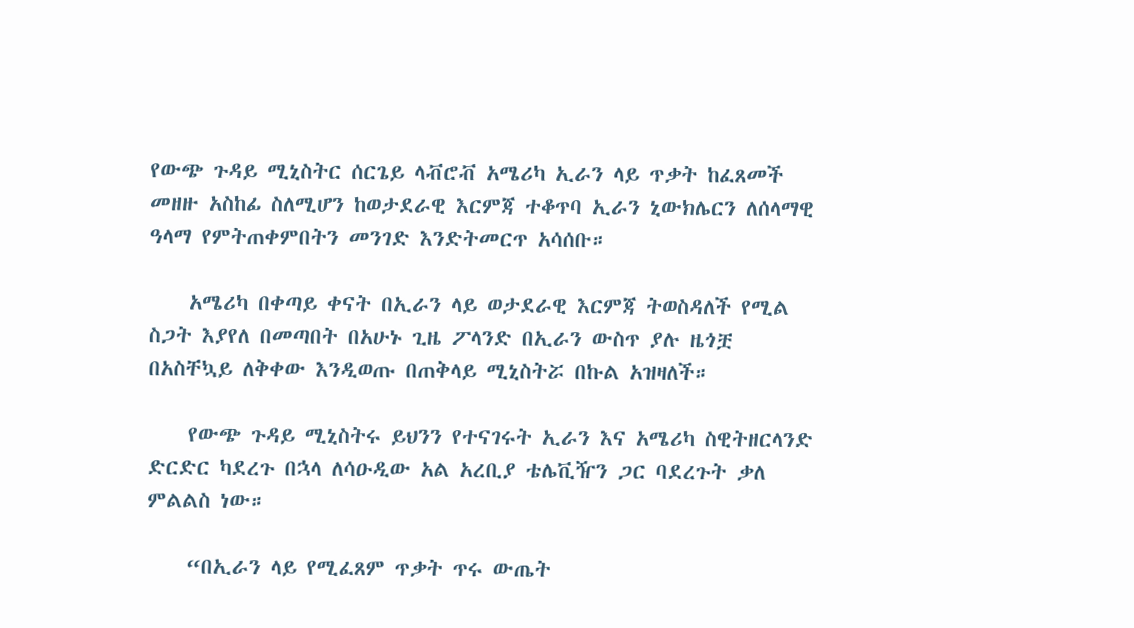የውጭ ጉዳይ ሚኒስትር ሰርጌይ ላቭሮቭ አሜሪካ ኢራን ላይ ጥቃት ከፈጸመች መዘዙ አስከፊ ስለሚሆን ከወታደራዊ እርምጃ ተቆጥባ ኢራን ኒውክሌርን ለሰላማዊ ዓላማ የምትጠቀምበትን መንገድ እንድትመርጥ አሳሰቡ።

    አሜሪካ በቀጣይ ቀናት በኢራን ላይ ወታደራዊ እርምጃ ትወስዳለች የሚል ስጋት እያየለ በመጣበት በአሁኑ ጊዜ ፖላንድ በኢራን ውስጥ ያሉ ዜጎቿ በአስቸኳይ ለቅቀው እንዲወጡ በጠቅላይ ሚኒስትሯ በኩል አዝዛለች።

    የውጭ ጉዳይ ሚኒስትሩ ይህንን የተናገሩት ኢራን እና አሜሪካ ስዊትዘርላንድ ድርድር ካደረጉ በኋላ ለሳዑዲው አል አረቢያ ቴሌቪዥን ጋር ባደረጉት ቃለ ምልልስ ነው።

    “በኢራን ላይ የሚፈጸም ጥቃት ጥሩ ውጤት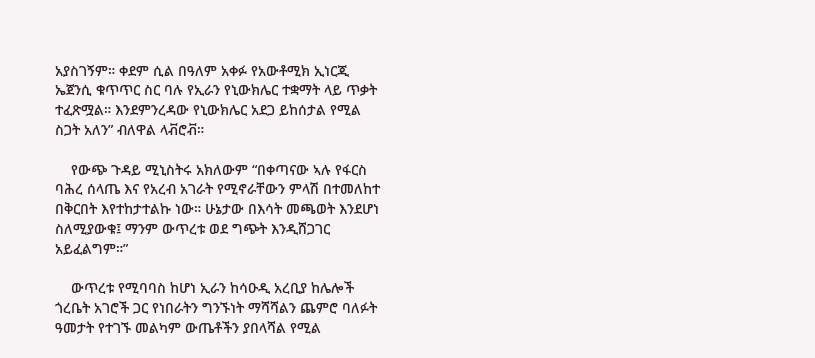አያስገኝም። ቀደም ሲል በዓለም አቀፉ የአውቶሚክ ኢነርጂ ኤጀንሲ ቁጥጥር ስር ባሉ የኢራን የኒውክሌር ተቋማት ላይ ጥቃት ተፈጽሟል። እንደምንረዳው የኒውክሌር አደጋ ይከሰታል የሚል ስጋት አለን” ብለዋል ላቭሮቭ።

    የውጭ ጉዳይ ሚኒስትሩ አክለውም “በቀጣናው ኣሉ የፋርስ ባሕረ ሰላጤ እና የአረብ አገራት የሚኖራቸውን ምላሽ በተመለከተ በቅርበት እየተከታተልኩ ነው። ሁኔታው በእሳት መጫወት እንደሆነ ስለሚያውቁ፤ ማንም ውጥረቱ ወደ ግጭት እንዲሸጋገር አይፈልግም።”

    ውጥረቱ የሚባባስ ከሆነ ኢራን ከሳዑዲ አረቢያ ከሌሎች ጎረቤት አገሮች ጋር የነበራትን ግንኙነት ማሻሻልን ጨምሮ ባለፉት ዓመታት የተገኙ መልካም ውጤቶችን ያበላሻል የሚል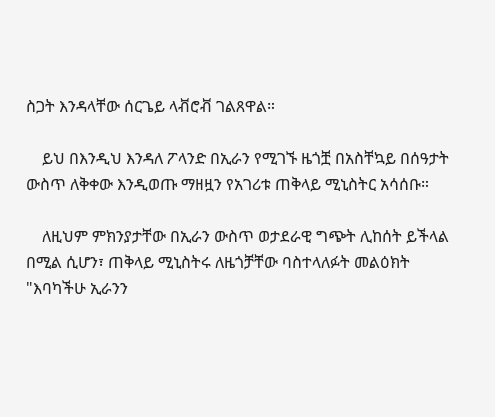ስጋት እንዳላቸው ሰርጌይ ላቭሮቭ ገልጸዋል።

    ይህ በእንዲህ እንዳለ ፖላንድ በኢራን የሚገኙ ዜጎቿ በአስቸኳይ በሰዓታት ውስጥ ለቅቀው እንዲወጡ ማዘዟን የአገሪቱ ጠቅላይ ሚኒስትር አሳሰቡ።

    ለዚህም ምክንያታቸው በኢራን ውስጥ ወታደራዊ ግጭት ሊከሰት ይችላል በሚል ሲሆን፣ ጠቅላይ ሚኒስትሩ ለዜጎቻቸው ባስተላለፉት መልዕክት "እባካችሁ ኢራንን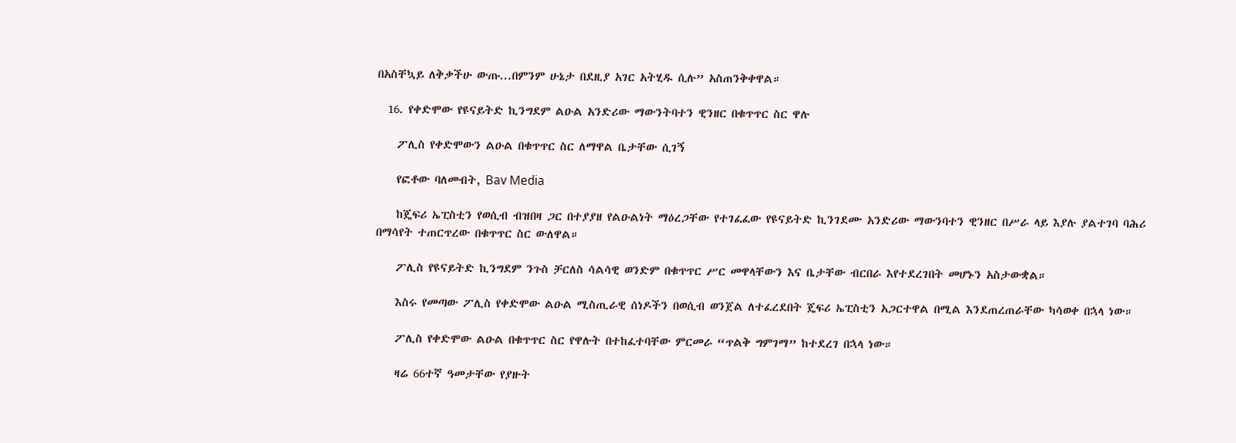በአስቸኳይ ለቅቃችሁ ውጡ...በምንም ሁኔታ በደዚያ አገር አትሂዱ ሲሉ” አስጠንቅቀዋል።

  16. የቀድሞው የዩናይትድ ኪንግደም ልዑል አንድሪው ማውንትባተን ዊንዘር በቁጥጥር ስር ዋሉ

    ፖሊስ የቀድሞውን ልዑል በቁጥጥር ስር ለማዋል ቤታቸው ሲገኝ

    የፎቶው ባለመብት, Bav Media

    ከጄፍሪ ኤፒስቲን የወሲብ ብዝበዛ ጋር በተያያዘ የልዑልነት ማዕረጋቸው የተገፈፈው የዩናይትድ ኪንገደሙ አንድሪው ማውንባተን ዊንዘር በሥራ ላይ እያሉ ያልተገባ ባሕሪ በማሳየት ተጠርጥረው በቁጥጥር ስር ውለዋል።

    ፖሊስ የዩናይትድ ኪንግደም ንጉስ ቻርለስ ሳልሳዊ ወንድም በቁጥጥር ሥር መዋላቸውን እና ቤታቸው ብርበራ እየተደረገበት መሆኑን አስታውቋል።

    እስሩ የመጣው ፖሊስ የቀድሞው ልዑል ሚስጢራዊ ሰነዶችን በወሲብ ወንጀል ለተፈረደበት ጄፍሪ ኤፒስቲን አጋርተዋል በሚል እንደጠረጠራቸው ካሳወቀ በኋላ ነው።

    ፖሊስ የቀድሞው ልዑል በቁጥጥር ስር የዋሉት በተከፈተባቸው ምርመራ “ጥልቅ ግምገማ” ከተደረገ በኋላ ነው።

    ዛሬ 66ተኛ ዓመታቸው የያዙት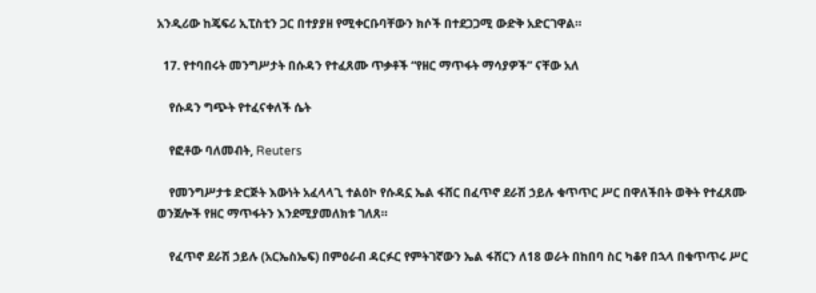አንዲሪው ከጄፍሪ ኢፒስቲን ጋር በተያያዘ የሚቀርቡባቸውን ክሶች በተደጋጋሚ ውድቅ አድርገዋል።

  17. የተባበሩት መንግሥታት በሱዳን የተፈጸሙ ጥቃቶች “የዘር ማጥፋት ማሳያዎች” ናቸው አለ

    የሱዳን ግጭት የተፈናቀለች ሴት

    የፎቶው ባለመብት, Reuters

    የመንግሥታቱ ድርጅት እውነት አፈላላጊ ተልዕኮ የሱዳኗ ኤል ፋሸር በፈጥኖ ደራሽ ኃይሉ ቁጥጥር ሥር በዋለችበት ወቅት የተፈጸሙ ወንጀሎች የዘር ማጥፋትን እንደሚያመለክቱ ገለጸ።

    የፈጥኖ ደራሽ ኃይሉ (አርኤስኤፍ) በምዕራብ ዳርፉር የምትገኛውን ኤል ፋሸርን ለ18 ወራት በከበባ ስር ካቆየ በኋላ በቁጥጥሩ ሥር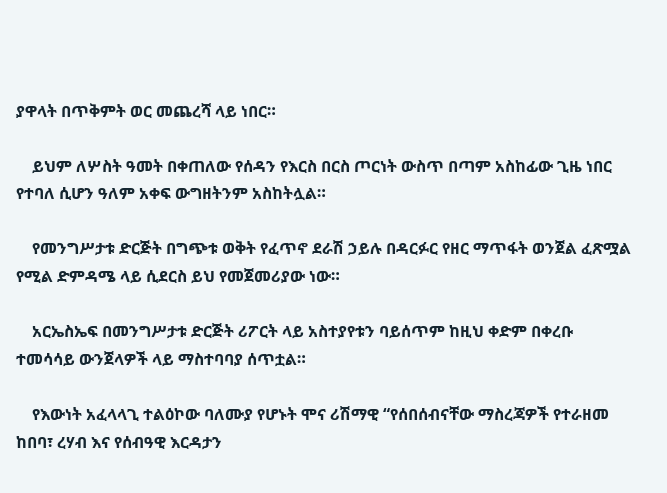ያዋላት በጥቅምት ወር መጨረሻ ላይ ነበር።

    ይህም ለሦስት ዓመት በቀጠለው የሰዳን የእርስ በርስ ጦርነት ውስጥ በጣም አስከፊው ጊዜ ነበር የተባለ ሲሆን ዓለም አቀፍ ውግዘትንም አስከትሏል።

    የመንግሥታቱ ድርጅት በግጭቱ ወቅት የፈጥኖ ደራሽ ኃይሉ በዳርፉር የዘር ማጥፋት ወንጀል ፈጽሟል የሚል ድምዳሜ ላይ ሲደርስ ይህ የመጀመሪያው ነው።

    አርኤስኤፍ በመንግሥታቱ ድርጅት ሪፖርት ላይ አስተያየቱን ባይሰጥም ከዚህ ቀድም በቀረቡ ተመሳሳይ ውንጀላዎች ላይ ማስተባባያ ሰጥቷል።

    የእውነት አፈላላጊ ተልዕኮው ባለሙያ የሆኑት ሞና ሪሽማዊ “የሰበሰብናቸው ማስረጃዎች የተራዘመ ከበባ፣ ረሃብ እና የሰብዓዊ እርዳታን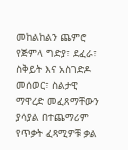መከልከልን ጨምሮ የጅምላ ግድያ፣ ደፈራ፣ ስቅይት እና አስገድዶ መሰወር፣ ስልታዊ ማዋረድ መፈጸማቸውን ያሳያል በተጨማሪም የጥቃት ፈጻሚዎቹ ቃል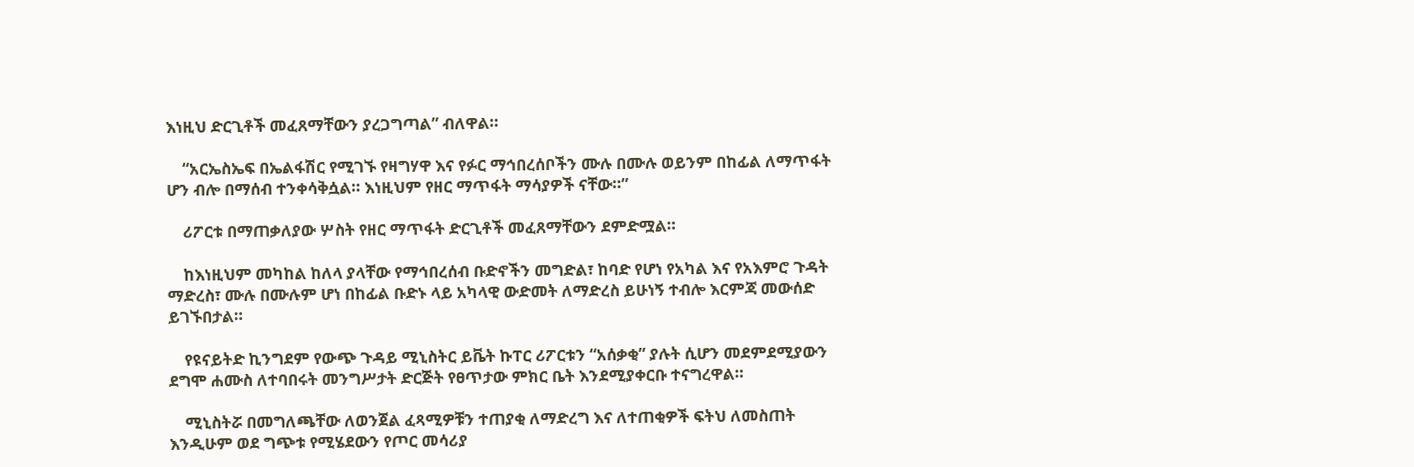እነዚህ ድርጊቶች መፈጸማቸውን ያረጋግጣል” ብለዋል።

    “አርኤስኤፍ በኤልፋሽር የሚገኙ የዛግሃዋ እና የፉር ማኅበረሰቦችን ሙሉ በሙሉ ወይንም በከፊል ለማጥፋት ሆን ብሎ በማሰብ ተንቀሳቅሷል። እነዚህም የዘር ማጥፋት ማሳያዎች ናቸው።”

    ሪፖርቱ በማጠቃለያው ሦስት የዘር ማጥፋት ድርጊቶች መፈጸማቸውን ደምድሟል።

    ከእነዚህም መካከል ከለላ ያላቸው የማኅበረሰብ ቡድኖችን መግድል፣ ከባድ የሆነ የአካል እና የአእምሮ ጉዳት ማድረስ፣ ሙሉ በሙሉም ሆነ በከፊል ቡድኑ ላይ አካላዊ ውድመት ለማድረስ ይሁነኝ ተብሎ እርምጃ መውሰድ ይገኙበታል።

    የዩናይትድ ኪንግደም የውጭ ጉዳይ ሚኒስትር ይቬት ኩፐር ሪፖርቱን “አሰቃቂ” ያሉት ሲሆን መደምደሚያውን ደግሞ ሐሙስ ለተባበሩት መንግሥታት ድርጅት የፀጥታው ምክር ቤት እንደሚያቀርቡ ተናግረዋል።

    ሚኒስትሯ በመግለጫቸው ለወንጀል ፈጻሚዎቹን ተጠያቂ ለማድረግ እና ለተጠቂዎች ፍትህ ለመስጠት እንዲሁም ወደ ግጭቱ የሚሄደውን የጦር መሳሪያ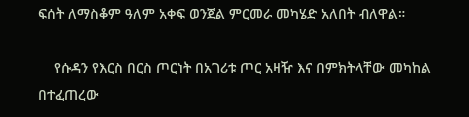ፍሰት ለማስቆም ዓለም አቀፍ ወንጀል ምርመራ መካሄድ አለበት ብለዋል።

    የሱዳን የእርስ በርስ ጦርነት በአገሪቱ ጦር አዛዥ እና በምክትላቸው መካከል በተፈጠረው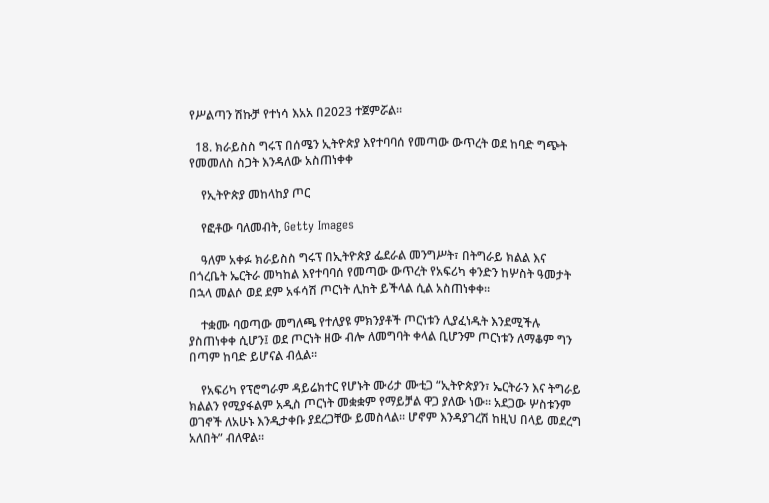የሥልጣን ሽኩቻ የተነሳ እአአ በ2023 ተጀምሯል።

  18. ክራይስስ ግሩፕ በሰሜን ኢትዮጵያ እየተባባሰ የመጣው ውጥረት ወደ ከባድ ግጭት የመመለስ ስጋት እንዳለው አስጠነቀቀ

    የኢትዮጵያ መከላከያ ጦር

    የፎቶው ባለመብት, Getty Images

    ዓለም አቀፉ ክራይስስ ግሩፕ በኢትዮጵያ ፌደራል መንግሥት፣ በትግራይ ክልል እና በጎረቤት ኤርትራ መካከል እየተባባሰ የመጣው ውጥረት የአፍሪካ ቀንድን ከሦስት ዓመታት በኋላ መልሶ ወደ ደም አፋሳሽ ጦርነት ሊከት ይችላል ሲል አስጠነቀቀ።

    ተቋሙ ባወጣው መግለጫ የተለያዩ ምክንያቶች ጦርነቱን ሊያፈነዱት እንደሚችሉ ያስጠነቀቀ ሲሆን፤ ወደ ጦርነት ዘው ብሎ ለመግባት ቀላል ቢሆንም ጦርነቱን ለማቆም ግን በጣም ከባድ ይሆናል ብሏል።

    የአፍሪካ የፕሮግራም ዳይሬክተር የሆኑት ሙሪታ ሙቲጋ “ኢትዮጵያን፣ ኤርትራን እና ትግራይ ክልልን የሚያፋልም አዲስ ጦርነት መቋቋም የማይቻል ዋጋ ያለው ነው። አደጋው ሦስቱንም ወገኖች ለአሁኑ እንዲታቀቡ ያደረጋቸው ይመስላል። ሆኖም እንዳያገረሽ ከዚህ በላይ መደረግ አለበት” ብለዋል።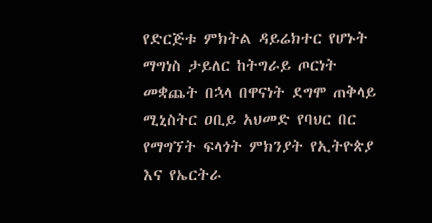የድርጅቱ ምክትል ዳይሬክተር የሆኑት ማግነስ ታይለር ከትግራይ ጦርነት መቋጨት በኋላ በዋናነት ደግሞ ጠቅላይ ሚኒስትር ዐቢይ አህመድ የባህር በር የማግኘት ፍላጎት ምክንያት የኢትዮጵያ እና የኤርትራ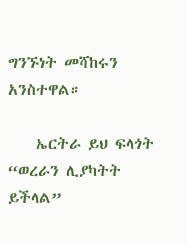ግንኙነት መሻከሩን አንስተዋል።

    ኤርትራ ይህ ፍላጎት “ወረራን ሊያካትት ይችላል”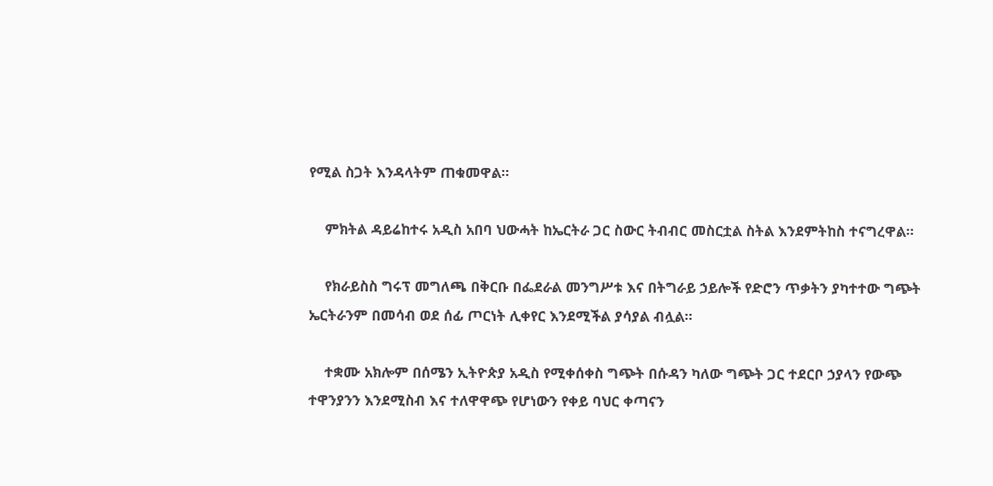የሚል ስጋት እንዳላትም ጠቁመዋል።

    ምክትል ዳይሬከተሩ አዲስ አበባ ህውሓት ከኤርትራ ጋር ስውር ትብብር መስርቷል ስትል እንደምትከስ ተናግረዋል።

    የክራይስስ ግሩፕ መግለጫ በቅርቡ በፌደራል መንግሥቱ እና በትግራይ ኃይሎች የድሮን ጥቃትን ያካተተው ግጭት ኤርትራንም በመሳብ ወደ ሰፊ ጦርነት ሊቀየር እንደሚችል ያሳያል ብሏል።

    ተቋሙ አክሎም በሰሜን ኢትዮጵያ አዲስ የሚቀሰቀስ ግጭት በሱዳን ካለው ግጭት ጋር ተደርቦ ኃያላን የውጭ ተዋንያንን እንደሚስብ እና ተለዋዋጭ የሆነውን የቀይ ባህር ቀጣናን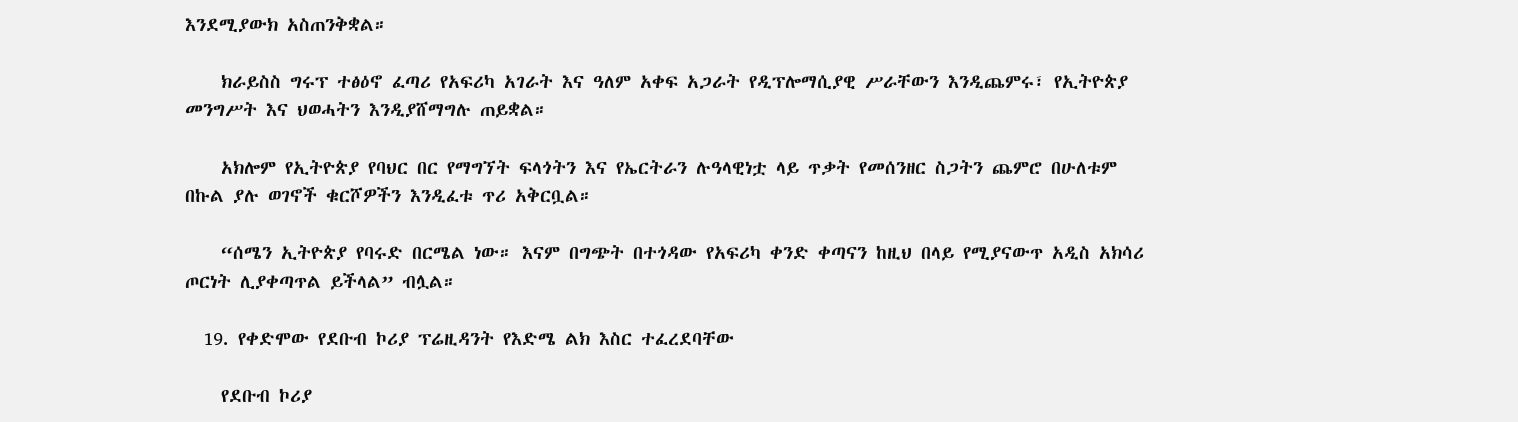እንደሚያውክ አስጠንቅቋል።

    ክራይስስ ግሩፕ ተፅዕኖ ፈጣሪ የአፍሪካ አገራት እና ዓለም አቀፍ አጋራት የዲፕሎማሲያዊ ሥራቸውን እንዲጨምሩ፣ የኢትዮጵያ መንግሥት እና ህወሓትን እንዲያሸማግሉ ጠይቋል።

    አክሎም የኢትዮጵያ የባህር በር የማግኘት ፍላጎትን እና የኤርትራን ሉዓላዊነቷ ላይ ጥቃት የመሰንዘር ስጋትን ጨምሮ በሁለቱም በኩል ያሉ ወገኖች ቁርሾዎችን እንዲፈቱ ጥሪ አቅርቧል።

    “ሰሜን ኢትዮጵያ የባሩድ በርሜል ነው። እናም በግጭት በተጎዳው የአፍሪካ ቀንድ ቀጣናን ከዚህ በላይ የሚያናውጥ አዲስ አክሳሪ ጦርነት ሊያቀጣጥል ይችላል” ብሏል።

  19. የቀድሞው የደቡብ ኮሪያ ፕሬዚዳንት የእድሜ ልክ እስር ተፈረደባቸው

    የደቡብ ኮሪያ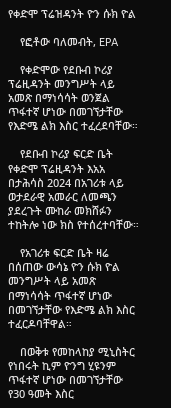የቀድሞ ፕሬዝዳንት ዮን ሱክ ዮል

    የፎቶው ባለመብት, EPA

    የቀድሞው የደቡብ ኮሪያ ፕሬዚዳንት መንግሥት ላይ አመጽ በማነሳሳት ወንጀል ጥፋተኛ ሆነው በመገኘታቸው የእድሜ ልክ እስር ተፈረደባቸው።

    የደቡብ ኮሪያ ፍርድ ቤት የቀድሞ ፕሬዚዳንት እአአ በታሕሳስ 2024 በአገሪቱ ላይ ወታደራዊ አመራር ለመጫን ያደረጉት ሙከራ መክሸፉን ተከትሎ ነው ክስ የተሰረተባቸው።

    የአገሪቱ ፍርድ ቤት ዛሬ በሰጠው ውሳኔ ዮን ሱክ ዮል መንግሥት ላይ አመጽ በማነሳሳት ጥፋተኛ ሆነው በመገኘታቸው የእድሜ ልክ እስር ተፈርዶባቸዋል።

    በወቅቱ የመከላከያ ሚኒስትር የነበሩት ኪም ዮንግ ሂዩንም ጥፋተኛ ሆነው በመገኘታቸው የ30 ዓመት እስር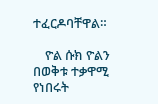ተፈርዶባቸዋል።

    ዮል ሱክ ዮልን በወቅቱ ተቃዋሚ የነበሩት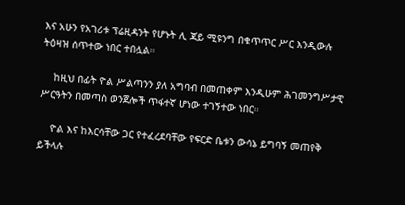እና አሁን የአገሪቱ ፕሬዚዳንት የሆኑት ሊ ጃይ ሚዩንግ በቁጥጥር ሥር እንዲውሉ ትዕዛዝ ሰጥተው ነበር ተበሏል።

    ከዚህ በፊት ዮል ሥልጣንን ያለ አግባብ በመጠቀም እንዲሁም ሕገመንግሥታዊ ሥርዓትን በመጣስ ወንጀሎች ጥፋተኛ ሆነው ተገኝተው ነበር።

    ዮል እና ከእርሳቸው ጋር የተፈረደባቸው የፍርድ ቤቱን ውሳኔ ይግባኝ መጠየቅ ይችላሉ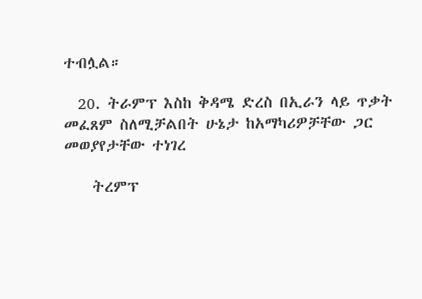ተብሏል።

  20. ትራምፕ እስከ ቅዳሜ ድረስ በኢራን ላይ ጥቃት መፈጸም ስለሚቻልበት ሁኔታ ከአማካሪዎቻቸው ጋር መወያየታቸው ተነገረ

    ትረምፕ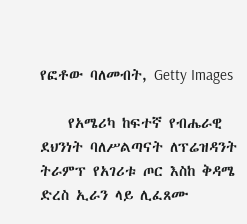የፎቶው ባለመብት, Getty Images

    የአሜሪካ ከፍተኛ የብሔራዊ ደህንነት ባለሥልጣናት ለፕሬዝዳንት ትራምፕ የአገሪቱ ጦር እስከ ቅዳሜ ድረስ ኢራን ላይ ሊፈጸሙ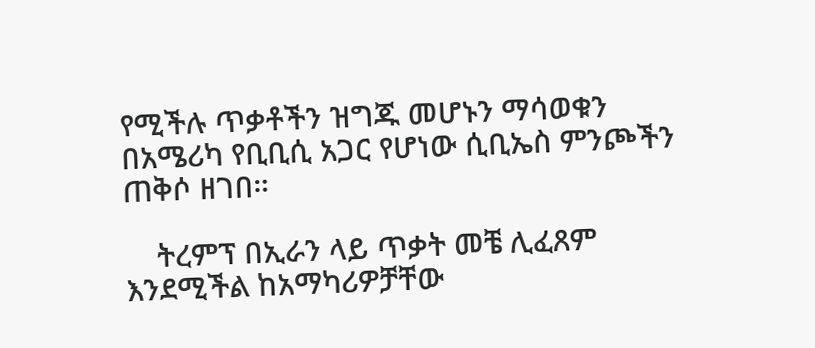የሚችሉ ጥቃቶችን ዝግጁ መሆኑን ማሳወቁን በአሜሪካ የቢቢሲ አጋር የሆነው ሲቢኤስ ምንጮችን ጠቅሶ ዘገበ።

    ትረምፕ በኢራን ላይ ጥቃት መቼ ሊፈጸም እንደሚችል ከአማካሪዎቻቸው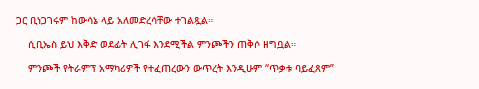ጋር ቢነጋገሩም ከውሳኔ ላይ አለመድረሳቸው ተገልጿል።

    ሲቢኤስ ይህ እቅድ ወደፊት ሊገፋ እንደሚችል ምንጮችን ጠቅሶ ዘግቧል።

    ምንጮች የትራምፕ አማካሪዎች የተፈጠረውን ውጥረት እንዲሁም “ጥቃቱ ባይፈጸም”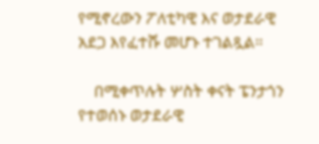የሚኖረውን ፖለቲካዊ እና ወታደራዊ አደጋ እየፈተሹ መሆኑ ተገልጿል።

    በሚቀጥሉት ሦስት ቀናት ፔንታጎን የተወሰኑ ወታደራዊ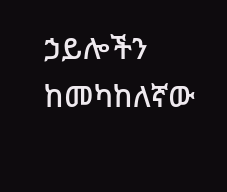ኃይሎችን ከመካከለኛው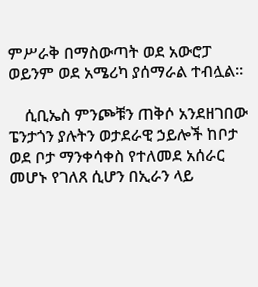ምሥራቅ በማስውጣት ወደ አውሮፓ ወይንም ወደ አሜሪካ ያሰማራል ተብሏል።

    ሲቢኤስ ምንጮቹን ጠቅሶ አንደዘገበው ፔንታጎን ያሉትን ወታደራዊ ኃይሎች ከቦታ ወደ ቦታ ማንቀሳቀስ የተለመደ አሰራር መሆኑ የገለጸ ሲሆን በኢራን ላይ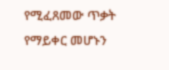የሚፈጸመው ጥቃት የማይቀር መሆኑን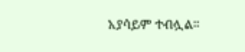አያሳይም ተብሏል።